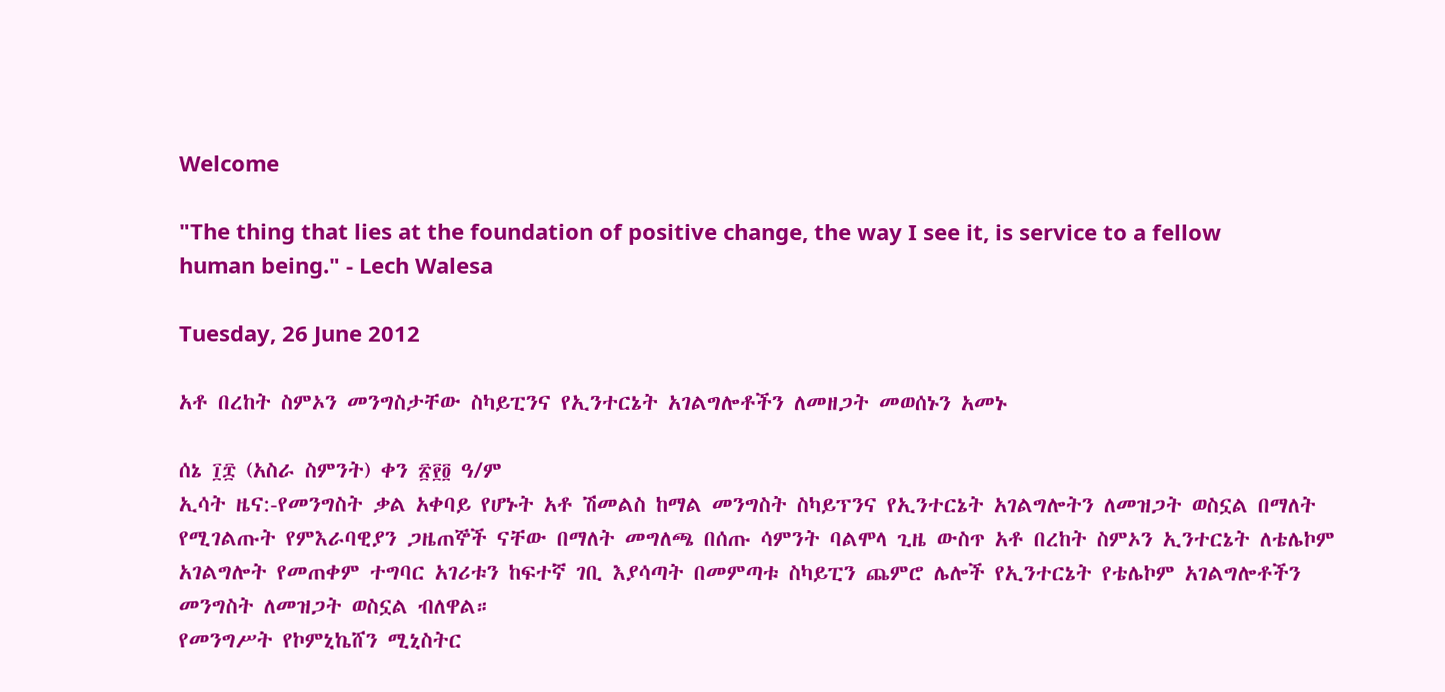Welcome

"The thing that lies at the foundation of positive change, the way I see it, is service to a fellow human being." - Lech Walesa

Tuesday, 26 June 2012

አቶ በረከት ስምኦን መንግስታቸው ስካይፒንና የኢንተርኔት አገልግሎቶችን ለመዘጋት መወሰኑን አመኑ

ሰኔ ፲፰ (አስራ ስምንት) ቀን ፳፻፬ ዓ/ም
ኢሳት ዜና:-የመንግስት ቃል አቀባይ የሆኑት አቶ ሽመልስ ከማል መንግስት ስካይፕንና የኢንተርኔት አገልግሎትን ለመዝጋት ወስኗል በማለት የሚገልጡት የምእራባዊያን ጋዜጠኞች ናቸው በማለት መግለጫ በሰጡ ሳምንት ባልሞላ ጊዜ ውስጥ አቶ በረከት ስምኦን ኢንተርኔት ለቴሌኮም አገልግሎት የመጠቀም ተግባር አገሪቱን ከፍተኛ ገቢ እያሳጣት በመምጣቱ ስካይፒን ጨምሮ ሌሎች የኢንተርኔት የቴሌኮም አገልግሎቶችን መንግስት ለመዝጋት ወስኗል ብለዋል።
የመንግሥት የኮምኒኬሸን ሚኒስትር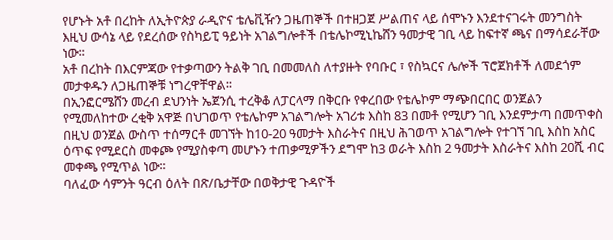የሆኑት አቶ በረከት ለኢትዮጵያ ራዲዮና ቴሌቪዥን ጋዜጠኞች በተዘጋጀ ሥልጠና ላይ ሰሞኑን እንደተናገሩት መንግስት እዚህ ውሳኔ ላይ የደረሰው የስካይፒ ዓይነት አገልግሎቶች በቴሌኮሚኒኬሸን ዓመታዊ ገቢ ላይ ከፍተኛ ጫና በማሳደራቸው ነው፡፡
አቶ በረከት በእርምጃው የተቃጣውን ትልቅ ገቢ በመመለስ ለተያዙት የባቡር ፣ የስኳርና ሌሎች ፕሮጀክቶች ለመደጎም መታቀዱን ለጋዜጠኞቹ ነግረዋቸዋል፡፡
በኢንፎርሜሸን መረብ ደህንነት ኤጀንሲ ተረቅቆ ለፓርላማ በቅርቡ የቀረበው የቴሌኮም ማጭበርበር ወንጀልን የሚመለከተው ረቂቅ አዋጅ በህገወጥ የቴሌኮም አገልግሎት አገሪቱ እስከ 83 በመቶ የሚሆን ገቢ እንደምታጣ በመጥቀስ በዚህ ወንጀል ውስጥ ተሰማርቶ መገኘት ከ10-20 ዓመታት እስራትና በዚህ ሕገወጥ አገልግሎት የተገኘ ገቢ እስከ አስር ዕጥፍ የሚደርስ መቀጮ የሚያስቀጣ መሆኑን ተጠቃሚዎችን ደግሞ ከ3 ወራት እስከ 2 ዓመታት እስራትና እስከ 20ሺ ብር መቀጫ የሚጥል ነው፡፡
ባለፈው ሳምንት ዓርብ ዕለት በጽ/ቤታቸው በወቅታዊ ጉዳዮች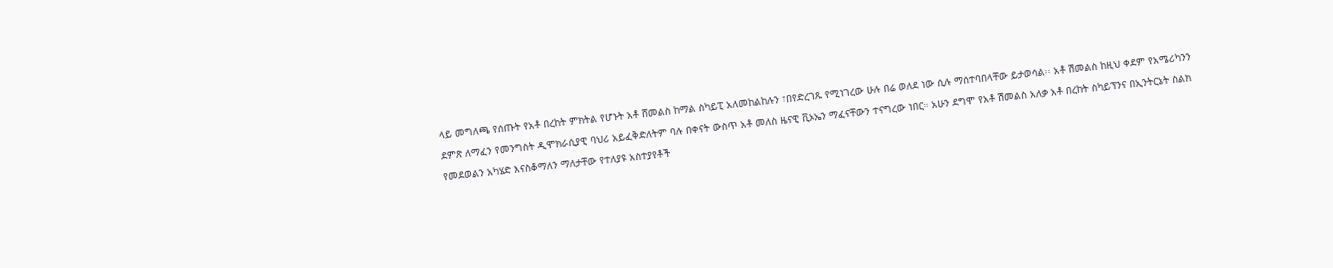ላይ መግለጫ የሰጡት የአቶ በረከት ምክትል የሆኑት አቶ ሸመልስ ከማል ስካይፒ አለመከልከሉን ፣በየድረገጹ የሚነገረው ሁሉ በሬ ወለደ ነው ሲሉ ማሰተባበላቸው ይታወሳል፡፡ አቶ ሽመልስ ከዚህ ቀደም የአሜሪካንን ደምጽ ለማፈን የመንግስት ዲሞክራሲያዊ ባህሪ አይፈቅድለትም ባሉ በቀናት ውስጥ አቶ መለስ ዜናዊ ቪኦኤን ማፈናቸውን ተናግረው ነበር። አሁን ደግሞ የአቶ ሽመልስ አለቃ አቶ በረከት ስካይፕንና በኢንትርኔት ስልክ የመደወልን አካሄድ እናስቆማለን ማለታቸው የተለያዩ አስተያየቶች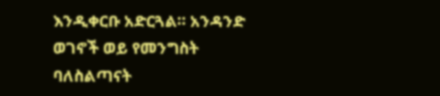እንዲቀርቡ አድርጓል። አንዳንድ ወገኖች ወይ የመንግስት ባለስልጣናት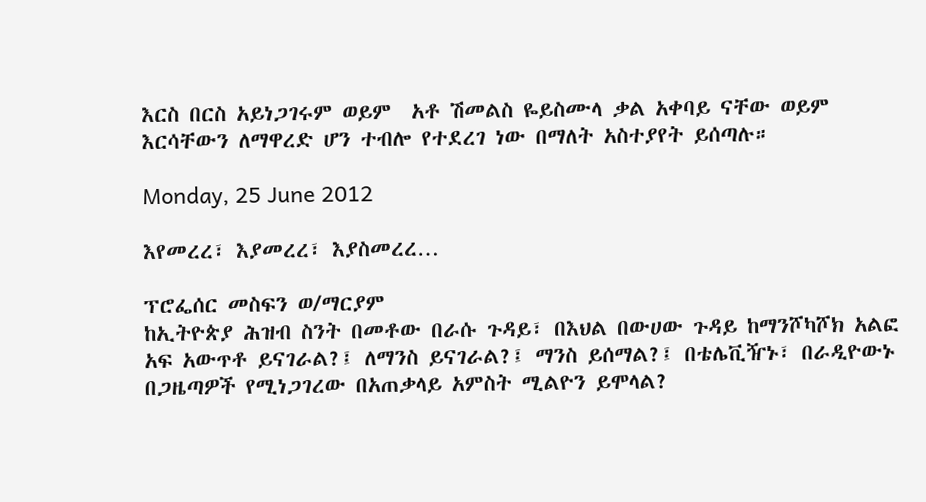እርስ በርስ አይነጋገሩም ወይም  አቶ ሽመልስ ዬይስሙላ ቃል አቀባይ ናቸው ወይም እርሳቸውን ለማዋረድ ሆን ተብሎ የተደረገ ነው በማለት አስተያየት ይሰጣሉ።

Monday, 25 June 2012

እየመረረ፣ እያመረረ፣ እያስመረረ…

ፕሮፌሰር መስፍን ወ/ማርያም
ከኢትዮጵያ ሕዝብ ስንት በመቶው በራሱ ጉዳይ፣ በእህል በውሀው ጉዳይ ከማንሾካሾክ አልፎ አፍ አውጥቶ ይናገራል?፤ ለማንስ ይናገራል?፤ ማንስ ይሰማል?፤ በቴሌቪዥኑ፣ በራዲዮውኑ በጋዜጣዎች የሚነጋገረው በአጠቃላይ አምስት ሚልዮን ይሞላል?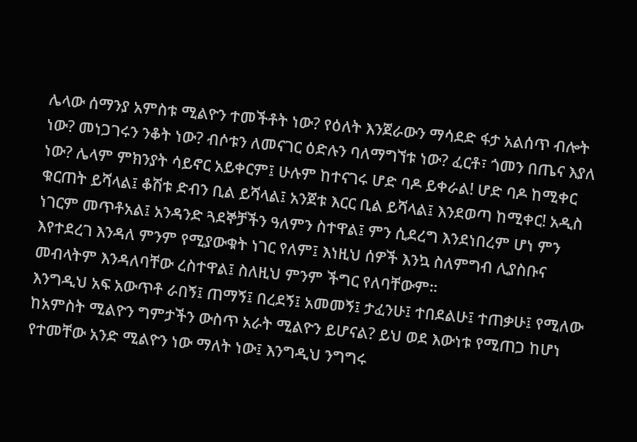ሌላው ሰማንያ አምስቱ ሚልዮን ተመችቶት ነው? የዕለት እንጀራውን ማሳደድ ፋታ አልሰጥ ብሎት ነው? መነጋገሩን ንቆት ነው? ብሶቱን ለመናገር ዕድሉን ባለማግኘቱ ነው? ፈርቶ፣ ጎመን በጤና እያለ ነው? ሌላም ምክንያት ሳይኖር አይቀርም፤ ሁሉም ከተናገሩ ሆድ ባዶ ይቀራል! ሆድ ባዶ ከሚቀር ቁርጠት ይሻላል፤ ቆሽቱ ድብን ቢል ይሻላል፤ አንጀቱ እርር ቢል ይሻላል፤ እንደወጣ ከሚቀር! አዲስ ነገርም መጥቶአል፤ አንዳንድ ጓደኞቻችን ዓለምን ስተዋል፤ ምን ሲደረግ እንደነበረም ሆነ ምን እየተደረገ እንዳለ ምንም የሚያውቁት ነገር የለም፤ እነዚህ ሰዎች እንኳ ስለምግብ ሊያስቡና መብላትም እንዳለባቸው ረስተዋል፤ ስለዚህ ምንም ችግር የለባቸውም።
እንግዲህ አፍ አውጥቶ ራበኝ፤ ጠማኝ፤ በረደኝ፤ አመመኝ፤ ታፈንሁ፤ ተበደልሁ፤ ተጠቃሁ፤ የሚለው ከአምስት ሚልዮን ግምታችን ውስጥ አራት ሚልዮን ይሆናል? ይህ ወደ እውነቱ የሚጠጋ ከሆነ የተመቸው አንድ ሚልዮን ነው ማለት ነው፤ እንግዲህ ንግግሩ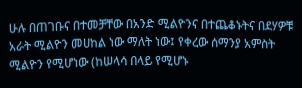ሁሉ በጠገቡና በተመቻቸው በአንድ ሚልዮንና በተጨቆኑትና በደሃዎቹ አራት ሚልዮን መሀከል ነው ማለት ነው፤ የቀረው ሰማንያ አምስት ሚልዮን የሚሆነው (ከሠላሳ በላይ የሚሆኑ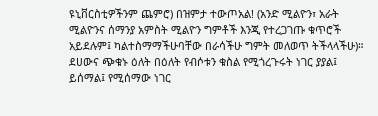ዩኒቨርስቲዎችንም ጨምሮ) በዝምታ ተውጦአል! (አንድ ሚልዮን፣ አራት ሚልዮንና ሰማንያ አምስት ሚልዮን ግምቶች እንጂ የተረጋገጡ ቁጥሮች አይደሉም፤ ካልተስማማችሁባቸው በራሳችሁ ግምት መለወጥ ትችላላችሁ)።
ደሀውና ጭቁኑ ዕለት በዕለት የብሶቱን ቁስል የሚጎረጉሩት ነገር ያያል፤ ይሰማል፤ የሚሰማው ነገር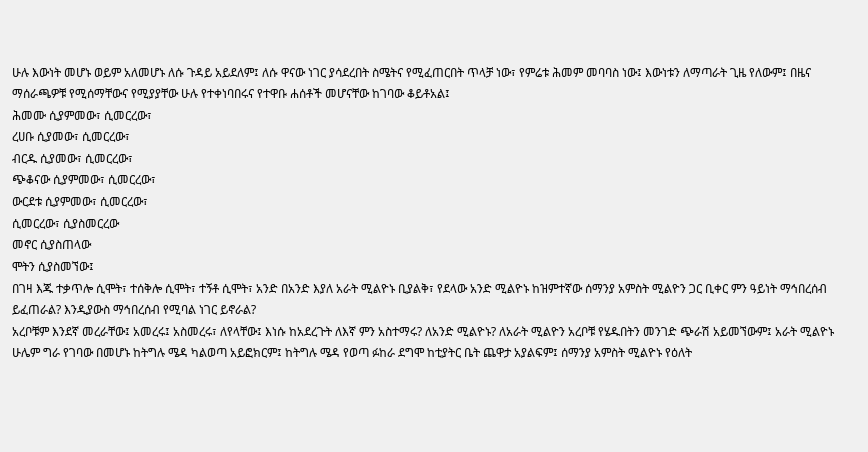ሁሉ እውነት መሆኑ ወይም አለመሆኑ ለሱ ጉዳይ አይደለም፤ ለሱ ዋናው ነገር ያሳደረበት ስሜትና የሚፈጠርበት ጥላቻ ነው፣ የምሬቱ ሕመም መባባስ ነው፤ እውነቱን ለማጣራት ጊዜ የለውም፤ በዜና ማሰራጫዎቹ የሚሰማቸውና የሚያያቸው ሁሉ የተቀነባበሩና የተዋቡ ሐሰቶች መሆናቸው ከገባው ቆይቶአል፤
ሕመሙ ሲያምመው፣ ሲመርረው፣
ረሀቡ ሲያመው፣ ሲመርረው፣
ብርዱ ሲያመው፣ ሲመርረው፣
ጭቆናው ሲያምመው፣ ሲመርረው፣
ውርደቱ ሲያምመው፣ ሲመርረው፣
ሲመርረው፣ ሲያስመርረው
መኖር ሲያስጠላው
ሞትን ሲያስመኘው፤
በገዛ እጁ ተቃጥሎ ሲሞት፣ ተሰቅሎ ሲሞት፣ ተኝቶ ሲሞት፣ አንድ በአንድ እያለ አራት ሚልዮኑ ቢያልቅ፣ የደላው አንድ ሚልዮኑ ከዝምተኛው ሰማንያ አምስት ሚልዮን ጋር ቢቀር ምን ዓይነት ማኅበረሰብ ይፈጠራል? እንዲያውስ ማኅበረሰብ የሚባል ነገር ይኖራል?
አረቦቹም እንደኛ መረራቸው፤ አመረሩ፤ አስመረሩ፣ ለየላቸው፤ እነሱ ከአደረጉት ለእኛ ምን አስተማሩ? ለአንድ ሚልዮኑ? ለአራት ሚልዮን አረቦቹ የሄዱበትን መንገድ ጭራሽ አይመኘውም፤ አራት ሚልዮኑ ሁሌም ግራ የገባው በመሆኑ ከትግሉ ሜዳ ካልወጣ አይፎክርም፤ ከትግሉ ሜዳ የወጣ ፉከራ ደግሞ ከቲያትር ቤት ጨዋታ አያልፍም፤ ሰማንያ አምስት ሚልዮኑ የዕለት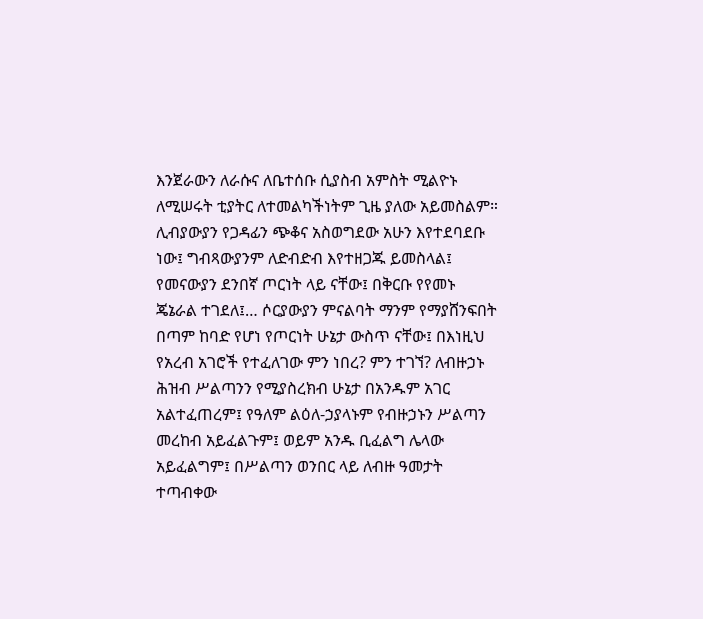እንጀራውን ለራሱና ለቤተሰቡ ሲያስብ አምስት ሚልዮኑ ለሚሠሩት ቲያትር ለተመልካችነትም ጊዜ ያለው አይመስልም።
ሊብያውያን የጋዳፊን ጭቆና አስወግደው አሁን እየተደባደቡ ነው፤ ግብጻውያንም ለድብድብ እየተዘጋጁ ይመስላል፤ የመናውያን ደንበኛ ጦርነት ላይ ናቸው፤ በቅርቡ የየመኑ ጄኔራል ተገደለ፤… ሶርያውያን ምናልባት ማንም የማያሸንፍበት በጣም ከባድ የሆነ የጦርነት ሁኔታ ውስጥ ናቸው፤ በእነዚህ የአረብ አገሮች የተፈለገው ምን ነበረ? ምን ተገኘ? ለብዙኃኑ ሕዝብ ሥልጣንን የሚያስረክብ ሁኔታ በአንዱም አገር አልተፈጠረም፤ የዓለም ልዕለ-ኃያላኑም የብዙኃኑን ሥልጣን መረከብ አይፈልጉም፤ ወይም አንዱ ቢፈልግ ሌላው አይፈልግም፤ በሥልጣን ወንበር ላይ ለብዙ ዓመታት ተጣብቀው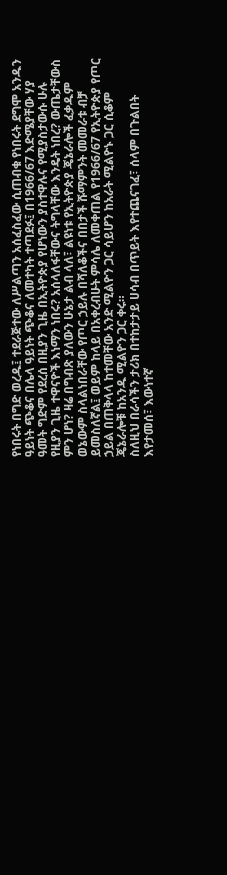የነበሩት በግድ ወረዱ፤ ተደራጅተው ለሥልጣን አሰፈስፈው ሲጠብቁ የነበሩት ደግሞ አንዱን ዓይነት ጭቆና በሌላ ዓይነት ጭቆና ለመተካት ተጣደፉ፤ በ1966/67 እድሜያቸው ሃያ ዓመት ግድም የደረሰ በዚያን ጊዜ በኢትዮጵያ የሆነውን ያስተዋሉና የሚያስታውሱ ሁሉ የዚያን ጊዜ ተዋናዮች እነማን ነበሩ? አሰላለፋቸውና ትግላቸው እንዴት ነበረ? ውጤታቸውስ ምን ሆነ? ዛሬ በግብጽ ያለውን ሁኔታ ልብ ላለ፣ ልዩነቱ የኢትዮጵያ ጄኔራሎች ፈቃዱም ወኔውም ስላልነበራቸው የጦር ኃይሉ በሻለቆችና በበታች ሹማምንት መመራቱ ብቻ ይመስለኛል፤ ወይም ከላይ በአቀረብሁት ምሳሌ ለመቀጠል የ1966/67 የኢትዮጵያ የጦር ኃይል በጠቅላላ ከተመቸው አንድ ሚልዮን ጋር ሳይሆን ከአራት ሚልዮኑ ጋር ሲቆም ጄኔራሎቹ ከአንዱ ሚልዮን ጋር ቀሩ።
ስለዚህ በራሳችን ታሪክ በተከታታይ ሀሳብ በጥይት እየተጨናገፈ፣ ሰላም በጉልበት እየታመሰ፣ እውነተኛ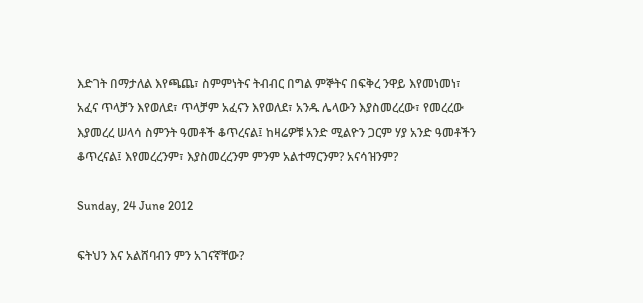እድገት በማታለል እየጫጨ፣ ስምምነትና ትብብር በግል ምኞትና በፍቅረ ንዋይ እየመነመነ፣ አፈና ጥላቻን እየወለደ፣ ጥላቻም አፈናን እየወለደ፣ አንዱ ሌላውን እያስመረረው፣ የመረረው እያመረረ ሠላሳ ስምንት ዓመቶች ቆጥረናል፤ ከዛሬዎቹ አንድ ሚልዮን ጋርም ሃያ አንድ ዓመቶችን ቆጥረናል፤ እየመረረንም፣ እያስመረረንም ምንም አልተማርንም? አናሳዝንም?

Sunday, 24 June 2012

ፍትህን እና አልሸባብን ምን አገናኛቸው?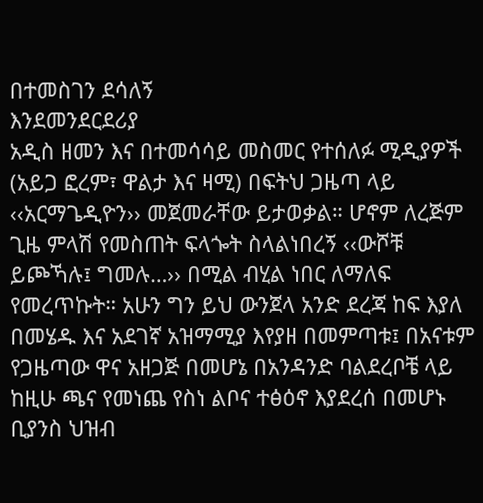በተመስገን ደሳለኝ
እንደመንደርደሪያ
አዲስ ዘመን እና በተመሳሳይ መስመር የተሰለፉ ሚዲያዎች (አይጋ ፎረም፣ ዋልታ እና ዛሚ) በፍትህ ጋዜጣ ላይ ‹‹አርማጌዲዮን›› መጀመራቸው ይታወቃል። ሆኖም ለረጅም ጊዜ ምላሽ የመስጠት ፍላጐት ስላልነበረኝ ‹‹ውሾቹ ይጮኻሉ፤ ግመሉ…›› በሚል ብሂል ነበር ለማለፍ የመረጥኩት። አሁን ግን ይህ ውንጀላ አንድ ደረጃ ከፍ እያለ በመሄዱ እና አደገኛ አዝማሚያ እየያዘ በመምጣቱ፤ በአናቱም የጋዜጣው ዋና አዘጋጅ በመሆኔ በአንዳንድ ባልደረቦቼ ላይ ከዚሁ ጫና የመነጨ የስነ ልቦና ተፅዕኖ እያደረሰ በመሆኑ ቢያንስ ህዝብ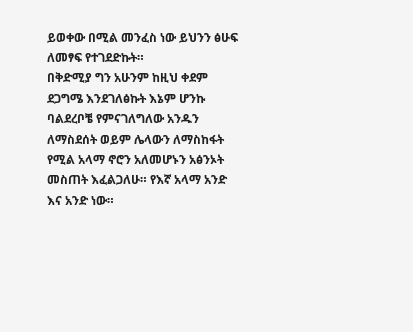ይወቀው በሚል መንፈስ ነው ይህንን ፅሁፍ ለመፃፍ የተገደድኩት።
በቅድሚያ ግን አሁንም ከዚህ ቀደም ደጋግሜ እንደገለፅኩት እኔም ሆንኩ ባልደረቦቼ የምናገለግለው አንዱን ለማስደሰት ወይም ሌላውን ለማስከፋት የሚል አላማ ኖሮን አለመሆኑን አፅንኦት መስጠት እፈልጋለሁ። የእኛ አላማ አንድ እና አንድ ነው።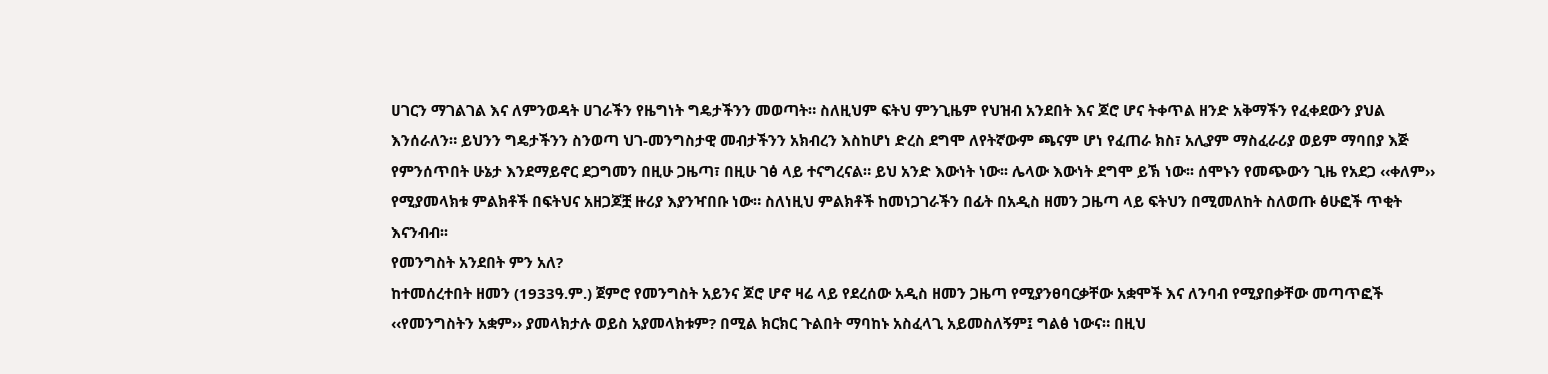ሀገርን ማገልገል እና ለምንወዳት ሀገራችን የዜግነት ግዴታችንን መወጣት። ስለዚህም ፍትህ ምንጊዜም የህዝብ አንደበት እና ጆሮ ሆና ትቀጥል ዘንድ አቅማችን የፈቀደውን ያህል እንሰራለን። ይህንን ግዴታችንን ስንወጣ ህገ-መንግስታዊ መብታችንን አክብረን እስከሆነ ድረስ ደግሞ ለየትኛውም ጫናም ሆነ የፈጠራ ክስ፣ አሊያም ማስፈራሪያ ወይም ማባበያ እጅ የምንሰጥበት ሁኔታ እንደማይኖር ደጋግመን በዚሁ ጋዜጣ፣ በዚሁ ገፅ ላይ ተናግረናል። ይህ አንድ እውነት ነው፡፡ ሌላው እውነት ደግሞ ይኽ ነው፡፡ ሰሞኑን የመጭውን ጊዜ የአደጋ ‹‹ቀለም›› የሚያመላክቱ ምልክቶች በፍትህና አዘጋጆቿ ዙሪያ እያንዣበቡ ነው። ስለነዚህ ምልክቶች ከመነጋገራችን በፊት በአዲስ ዘመን ጋዜጣ ላይ ፍትህን በሚመለከት ስለወጡ ፅሁፎች ጥቂት እናንብብ፡፡
የመንግስት አንደበት ምን አለ?
ከተመሰረተበት ዘመን (1933ዓ.ም.) ጀምሮ የመንግስት አይንና ጆሮ ሆኖ ዛሬ ላይ የደረሰው አዲስ ዘመን ጋዜጣ የሚያንፀባርቃቸው አቋሞች እና ለንባብ የሚያበቃቸው መጣጥፎች ‹‹የመንግስትን አቋም›› ያመላክታሉ ወይስ አያመላክቱም? በሚል ክርክር ጉልበት ማባከኑ አስፈላጊ አይመስለኝም፤ ግልፅ ነውና። በዚህ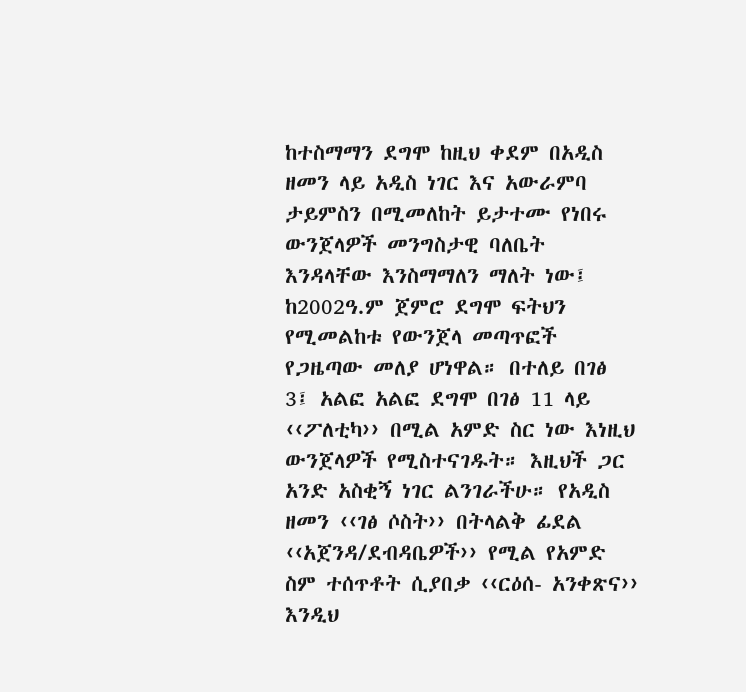ከተስማማን ደግሞ ከዚህ ቀደም በአዲስ ዘመን ላይ አዲስ ነገር እና አውራምባ ታይምስን በሚመለከት ይታተሙ የነበሩ ውንጀላዎች መንግስታዊ ባለቤት እንዳላቸው እንስማማለን ማለት ነው፤ ከ2002ዓ.ም ጀምሮ ደግሞ ፍትህን የሚመልከቱ የውንጀላ መጣጥፎች የጋዜጣው መለያ ሆነዋል። በተለይ በገፅ 3፤ አልፎ አልፎ ደግሞ በገፅ 11 ላይ ‹‹ፖለቲካ›› በሚል አምድ ስር ነው እነዚህ ውንጀላዎች የሚስተናገዱት። እዚህች ጋር አንድ አስቂኝ ነገር ልንገራችሁ። የአዲስ ዘመን ‹‹ገፅ ሶስት›› በትላልቅ ፊደል ‹‹አጀንዳ/ደብዳቤዎች›› የሚል የአምድ ስም ተሰጥቶት ሲያበቃ ‹‹ርዕሰ- አንቀጽና›› እንዲህ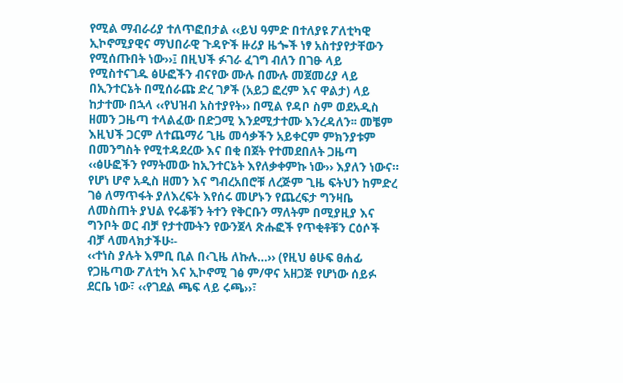የሚል ማብራሪያ ተለጥፎበታል ‹‹ይህ ዓምድ በተለያዩ ፖለቲካዊ ኢኮኖሚያዊና ማህበራዊ ጉዳዮች ዙሪያ ዜጐች ነፃ አስተያየታቸውን የሚሰጡበት ነው››፤ በዚህች ፉገራ ፈገግ ብለን በገፁ ላይ የሚስተናገዱ ፅሁፎችን ብናየው ሙሉ በሙሉ መጀመሪያ ላይ በኢንተርኔት በሚሰራጩ ድረ ገፆች (አይጋ ፎረም እና ዋልታ) ላይ ከታተሙ በኋላ ‹‹የህዝብ አስተያየት›› በሚል የዳቦ ስም ወደአዲስ ዘመን ጋዜጣ ተላልፈው በድጋሚ እንደሚታተሙ እንረዳለን፡፡ መቼም እዚህች ጋርም ለተጨማሪ ጊዜ መሳቃችን አይቀርም ምክንያቱም በመንግስት የሚተዳደረው እና በቂ በጀት የተመደበለት ጋዜጣ ‹‹ፅሁፎችን የማትመው ከኢንተርኔት እየለቃቀምኩ ነው›› እያለን ነውና።
የሆነ ሆኖ አዲስ ዘመን እና ግብረአበሮቹ ለረጅም ጊዜ ፍትህን ከምድረ ገፅ ለማጥፋት ያለእረፍት እየሰሩ መሆኑን የጨረፍታ ግንዛቤ ለመስጠት ያህል የሩቆቹን ትተን የቅርቡን ማለትም በሚያዚያ እና ግንቦት ወር ብቻ የታተሙትን የውንጀላ ጽሑፎች የጥቂቶቹን ርዕሶች ብቻ ላመላክታችሁ፡-
‹‹ተነስ ያሉት እምቢ ቢል በ‹ጊዜ ለኩሉ…›› (የዚህ ፅሁፍ ፀሐፊ የጋዜጣው ፖለቲካ እና ኢኮኖሚ ገፅ ም/ዋና አዘጋጅ የሆነው ሰይፉ ደርቤ ነው፣ ‹‹የገደል ጫፍ ላይ ሩጫ››፣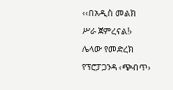‹‹በአዲስ መልክ ሥራ ጀምረናል!› ሌላው የመድረክ የፕሮፓጋንዳ ‹ጭብጥ›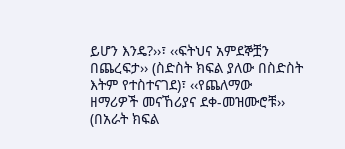ይሆን እንዴ?››፣ ‹‹ፍትህና አምደኞቿን በጨረፍታ›› (ስድስት ክፍል ያለው በስድስት እትም የተስተናገደ)፣ ‹‹የጨለማው ዘማሪዎች መናኸሪያና ደቀ-መዝሙሮቹ›› (በአራት ክፍል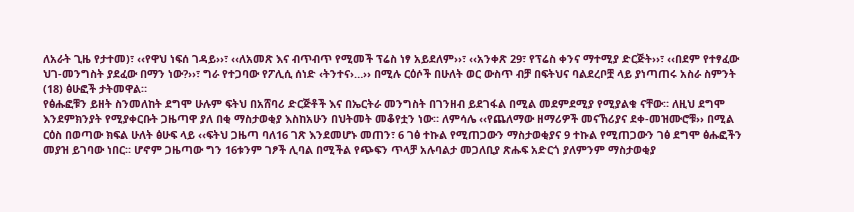ለአራት ጊዜ የታተመ)፣ ‹‹የዋህ ነፍሰ ገዳይ››፣ ‹‹ለአመጽ እና ብጥብጥ የሚመች ፕሬስ ነፃ አይደለም››፣ ‹‹አንቀጽ 29፣ የፕሬስ ቀንና ማተሚያ ድርጅት››፣ ‹‹በደም የተፃፈው ህገ-መንግስት ያደፈው በማን ነው?››፣ ግራ የተጋባው የፖሊሲ ሰነድ ‹ትንተና›…›› በሚሉ ርዕሶች በሁለት ወር ውስጥ ብቻ በፍትህና ባልደረቦቿ ላይ ያነጣጠሩ አስራ ስምንት (18) ፅሁፎች ታትመዋል።
የፅሑፎቹን ይዘት ስንመለከት ደግሞ ሁሉም ፍትህ በአሸባሪ ድርጅቶች እና በኤርትራ መንግስት በገንዘብ ይደገፋል በሚል መደምደሚያ የሚያልቁ ናቸው። ለዚህ ደግሞ እንደምክንያት የሚያቀርቡት ጋዜጣዋ ያለ በቂ ማስታወቂያ እስከአሁን በህትመት መቆየቷን ነው። ለምሳሌ ‹‹የጨለማው ዘማሪዎች መናኸሪያና ደቀ-መዝሙሮቹ›› በሚል ርዕስ በወጣው ክፍል ሁለት ፅሁፍ ላይ ‹‹ፍትህ ጋዜጣ ባለ16 ገጽ እንደመሆኑ መጠን፣ 6 ገፅ ተኩል የሚጠጋውን ማስታወቂያና 9 ተኩል የሚጠጋውን ገፅ ደግሞ ፅሑፎችን መያዝ ይገባው ነበር። ሆኖም ጋዜጣው ግን 16ቱንም ገፆች ሊባል በሚችል የጭፍን ጥላቻ አሉባልታ መጋለቢያ ጽሑፍ አድርጎ ያለምንም ማስታወቂያ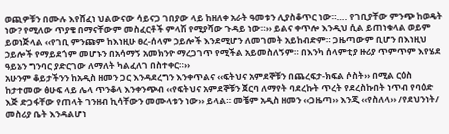ወጪዎቹን በሙሉ እየሸፈነ ህልውናው ሳይናጋ ገበያው ላይ ከዘለቀ አራት ዓመቱን ሊያስቆጥር ነው።…. የገቢያቸው ምንጭ ከወዴት ነው? የሚለው ጥያቄ በማናቸውም መስፈርቶች ምላሽ የሚያሻው ጉዳይ ነው።›› ይልና ቀጥሎ እንዲህ ሲል ይጠነቁላል ወይም ይወነጅላል ‹‹የገቢ ምንጩም ከእነዚሁ ፀረ-ሰላም ኃይሎች እንደሚሆን ለመገመት አይከብድም። ጋዜጣውም ቢሆን በእነዚህ ኃይሎች የማይደጎም መሆኑን በአሳማኝ አመክንዮ ማረጋገጥ የሚችል አይመስለኝም። በእንካ ሰላምቲያ ዙሪያ ጥምጥም እየሄደ ዓይኔን ግንባር ያድርገው ለማለት ካልፈለገ በስተቀር።››
አሁንም ቆይታችንን ከአዲስ ዘመን ጋር እንዳደረግን እንቀጥልና ‹‹ፍትህና አምደኞቹን በጨረፍታ-ክፍል ሶስት›› በሚል ርዕስ ከታተመው ፅሁፍ ላይ ሌላ ጥንቆላ እንቀንጭብ ‹‹የፍትህና አምደኞቹን ጀርባ ለማየት ባደረኩት ጥረት የደረስኩበት ነጥብ የባዕድ እጅ ድጋፋቸው የጠላት ገንዘብ ኪሳቸውን መሙላቱን ነው›› ይላል። መቼም አዲስ ዘመን ‹‹ጋዜጣ›› እንጂ ‹‹የስለላ›› /የደህንነት/ መስሪያ ቤት እንዳልሆነ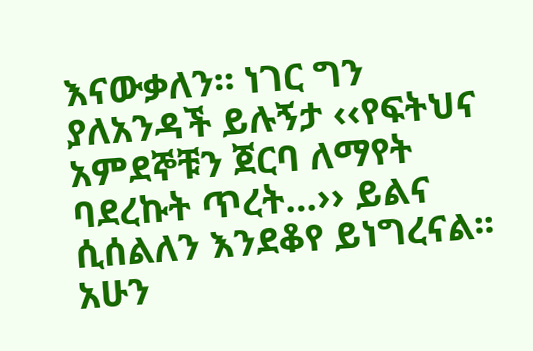እናውቃለን። ነገር ግን ያለአንዳች ይሉኝታ ‹‹የፍትህና አምደኞቹን ጀርባ ለማየት ባደረኩት ጥረት…›› ይልና ሲሰልለን እንደቆየ ይነግረናል፡፡ አሁን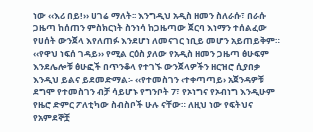ነው ‹‹እሪ በይ!›› ሀገሬ ማለት፡፡ እንግዲህ አዲስ ዘመን ስለራሱ፣ በራሱ ጋዜጣ ከሰጠን ምስክርነት ስንነሳ ከጋዜጣው ጀርባ እነማን ተሰልፈው የሀሰት ውንጀላ እየለጠፉ እንደሆነ ለመናገር ነቢይ መሆን አይጠይቅም።
‹‹የዋህ ነፍሰ ገዳይ›› የሚል ርዕስ ያለው የአዲስ ዘመን ጋዜጣ ፅሁፍም እንደሌሎቹ ፅሁፎች በጥንቆላ የተገኙ ውንጀላዎችን ዘርዝሮ ሲያበቃ እንዲህ ይልና ይደመድማል፡- ‹‹የተመስገን ‹ተቀጣጣይ› አጀንዳዎቹ ደግሞ የተመስገን ብቻ ሳይሆኑ የግንቦት 7፣ የኦነግና የኦብነግ እንዲሁም የዜሮ ድምር ፖለቲካው ስብስቦች ሁሉ ናቸው። ለዚህ ነው የፍትህና የአምደኞቿ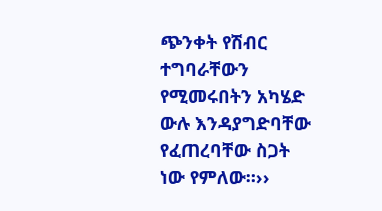ጭንቀት የሽብር ተግባራቸውን የሚመሩበትን አካሄድ ውሉ እንዳያግድባቸው የፈጠረባቸው ስጋት ነው የምለው።››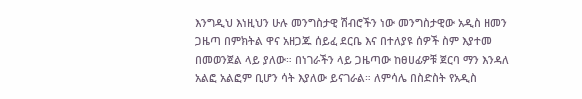እንግዲህ እነዚህን ሁሉ መንግስታዊ ሽብሮችን ነው መንግስታዊው አዲስ ዘመን ጋዜጣ በምክትል ዋና አዘጋጁ ሰይፈ ደርቤ እና በተለያዩ ሰዎች ስም እያተመ በመወንጀል ላይ ያለው። በነገራችን ላይ ጋዜጣው ከፀሀፊዎቹ ጀርባ ማን እንዳለ አልፎ አልፎም ቢሆን ሳት እያለው ይናገራል። ለምሳሌ በስድስት የአዲስ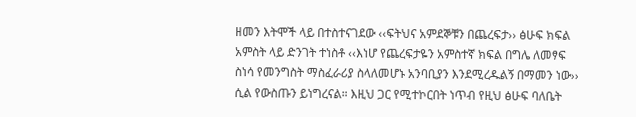ዘመን እትሞች ላይ በተስተናገደው ‹‹ፍትህና አምደኞቹን በጨረፍታ›› ፅሁፍ ክፍል አምስት ላይ ድንገት ተነስቶ ‹‹እነሆ የጨረፍታዬን አምስተኛ ክፍል በግሌ ለመፃፍ ስነሳ የመንግስት ማስፈራሪያ ስላለመሆኑ አንባቢያን እንደሚረዱልኝ በማመን ነው›› ሲል የውስጡን ይነግረናል። እዚህ ጋር የሚተኮርበት ነጥብ የዚህ ፅሁፍ ባለቤት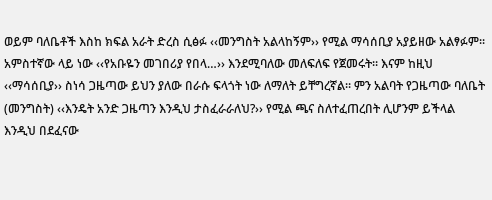ወይም ባለቤቶች እስከ ክፍል አራት ድረስ ሲፅፉ ‹‹መንግስት አልላከኝም›› የሚል ማሳሰቢያ አያይዘው አልፃፉም፡፡ አምስተኛው ላይ ነው ‹‹የአቡዬን መገበሪያ የበላ…›› እንደሚባለው መለፍለፍ የጀመሩት። እናም ከዚህ ‹‹ማሳሰቢያ›› ስነሳ ጋዜጣው ይህን ያለው በራሱ ፍላጎት ነው ለማለት ይቸግረኛል። ምን አልባት የጋዜጣው ባለቤት (መንግስት) ‹‹እንዴት አንድ ጋዜጣን እንዲህ ታስፈራራለህ?›› የሚል ጫና ስለተፈጠረበት ሊሆንም ይችላል እንዲህ በደፈናው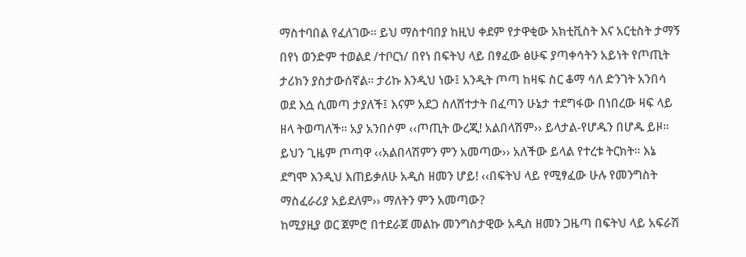ማስተባበል የፈለገው፡፡ ይህ ማስተባበያ ከዚህ ቀደም የታዋቂው አክቲቪስት እና አርቲስት ታማኝ በየነ ወንድም ተወልደ /ተቦርነ/ በየነ በፍትህ ላይ በፃፈው ፅሁፍ ያጣቀሳትን አይነት የጦጢት ታሪክን ያስታውሰኛል፡፡ ታሪኩ እንዲህ ነው፤ አንዲት ጦጣ ከዛፍ ስር ቆማ ሳለ ድንገት አንበሳ ወደ እሷ ሲመጣ ታያለች፤ እናም አደጋ ስለሸተታት በፈጣን ሁኔታ ተደግፋው በነበረው ዛፍ ላይ ዘላ ትወጣለች። አያ አንበሶም ‹‹ጦጢት ውረጂ! አልበላሽም›› ይላታል-የሆዱን በሆዱ ይዞ፡፡ ይህን ጊዜም ጦጣዋ ‹‹አልበላሽምን ምን አመጣው›› አለችው ይላል የተረቱ ትርክት። እኔ ደግሞ እንዲህ እጠይቃለሁ አዲስ ዘመን ሆይ! ‹‹በፍትህ ላይ የሚፃፈው ሁሉ የመንግስት ማስፈራሪያ አይደለም›› ማለትን ምን አመጣው?
ከሚያዚያ ወር ጀምሮ በተደራጀ መልኩ መንግስታዊው አዲስ ዘመን ጋዜጣ በፍትህ ላይ አፍራሽ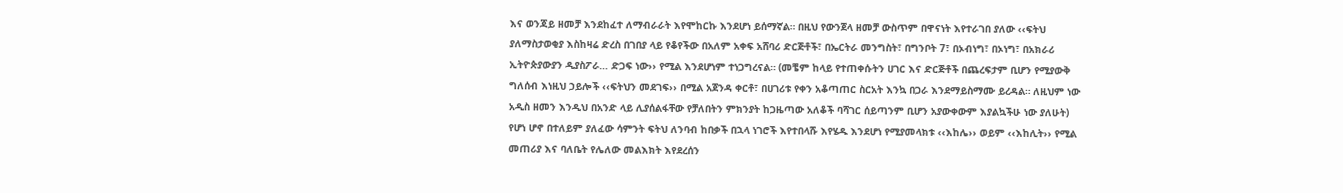እና ወንጃይ ዘመቻ እንደከፈተ ለማብራራት እየሞከርኩ እንደሆነ ይሰማኛል። በዚህ የውንጀላ ዘመቻ ውስጥም በዋናነት እየተራገበ ያለው ‹‹ፍትህ ያለማስታወቂያ እስከዛሬ ድረስ በገበያ ላይ የቆየችው በአለም አቀፍ አሸባሪ ድርጅቶች፣ በኤርትራ መንግስት፣ በግንቦት 7፣ በኦብነግ፣ በኦነግ፣ በአክራሪ ኢትዮጵያውያን ዲያስፖራ… ድጋፍ ነው›› የሚል እንደሆነም ተነጋግረናል። (መቼም ከላይ የተጠቀሱትን ሀገር እና ድርጅቶች በጨረፍታም ቢሆን የሚያውቅ ግለሰብ እነዚህ ኃይሎች ‹‹ፍትህን መደገፍ›› በሚል አጀንዳ ቀርቶ፣ በሀገሪቱ የቀን አቆጣጠር ስርአት እንኳ በጋራ እንደማይስማሙ ይረዳል። ለዚህም ነው አዲስ ዘመን እንዲህ በአንድ ላይ ሊያሰልፋቸው የቻለበትን ምክንያት ከጋዜጣው አለቆች ባሻገር ሰይጣንም ቢሆን አያውቀውም እያልኳችሁ ነው ያለሁት)
የሆነ ሆኖ በተለይም ያለፈው ሳምንት ፍትህ ለንባብ ከበቃች በኋላ ነገሮች እየተበላሹ እየሄዱ እንደሆነ የሚያመላክቱ ‹‹እከሌ›› ወይም ‹‹እከሊት›› የሚል መጠሪያ እና ባለቤት የሌለው መልእክት እየደረሰን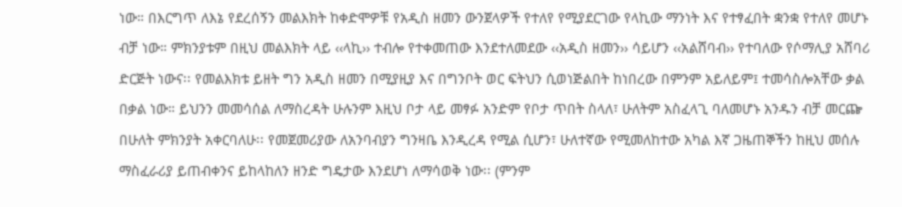ነው። በእርግጥ ለእኔ የደረሰኝን መልእክት ከቀድሞዎቹ የአዲስ ዘመን ውንጀላዎች የተለየ የሚያደርገው የላኪው ማንነት እና የተፃፈበት ቋንቋ የተለየ መሆኑ ብቻ ነው። ምክንያቱም በዚህ መልእክት ላይ ‹‹ላኪ›› ተብሎ የተቀመጠው እንደተለመደው ‹‹አዲስ ዘመን›› ሳይሆን ‹‹አልሸባብ›› የተባለው የሶማሊያ አሸባሪ ድርጅት ነውና፡፡ የመልእክቱ ይዘት ግን አዲስ ዘመን በሚያዚያ እና በግንቦት ወር ፍትህን ሲወነጅልበት ከነበረው በምንም አይለይም፤ ተመሳስሎአቸው ቃል በቃል ነው። ይህንን መመሳሰል ለማስረዳት ሁሉንም እዚህ ቦታ ላይ መፃፉ አንድም የቦታ ጥበት ስላለ፣ ሁለትም አስፈላጊ ባለመሆኑ አንዱን ብቻ መርጬ በሁለት ምክንያት አቀርባለሁ፡፡ የመጀመሪያው ለአንባብያን ግንዛቤ እንዲረዳ የሚል ሲሆን፣ ሁለተኛው የሚመለከተው አካል እኛ ጋዜጠኞችን ከዚህ መሰሉ ማስፈራሪያ ይጠብቀንና ይከላከለን ዘንድ ግዴታው እንደሆነ ለማሳወቅ ነው፡፡ (ምንም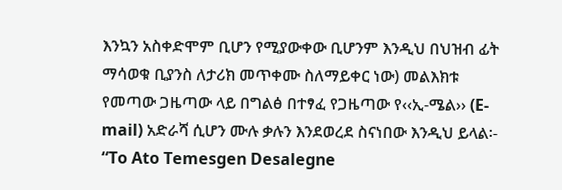እንኳን አስቀድሞም ቢሆን የሚያውቀው ቢሆንም እንዲህ በህዝብ ፊት ማሳወቁ ቢያንስ ለታሪክ መጥቀሙ ስለማይቀር ነው) መልእክቱ የመጣው ጋዜጣው ላይ በግልፅ በተፃፈ የጋዜጣው የ‹‹ኢ-ሜል›› (E-mail) አድራሻ ሲሆን ሙሉ ቃሉን እንደወረደ ስናነበው እንዲህ ይላል፡-
“To Ato Temesgen Desalegne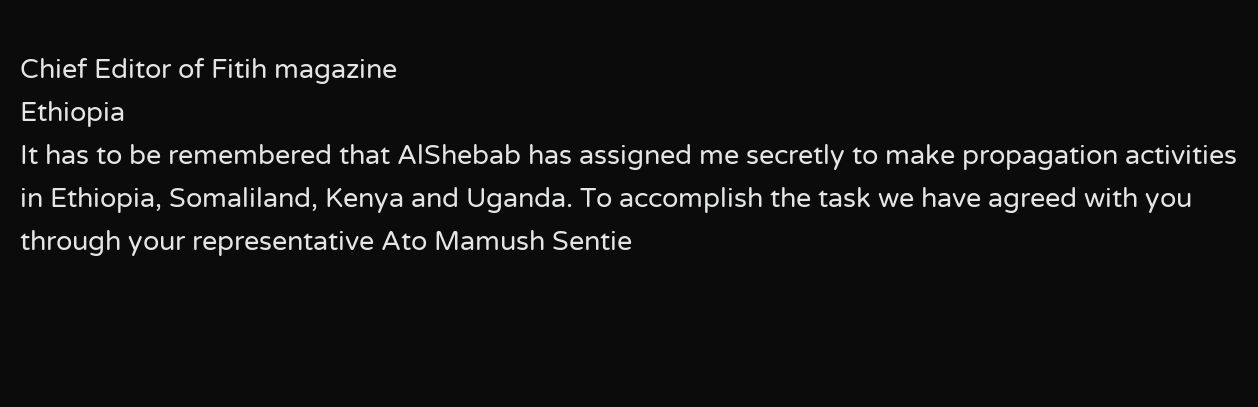Chief Editor of Fitih magazine
Ethiopia
It has to be remembered that AlShebab has assigned me secretly to make propagation activities in Ethiopia, Somaliland, Kenya and Uganda. To accomplish the task we have agreed with you through your representative Ato Mamush Sentie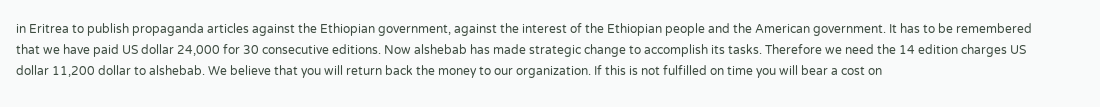in Eritrea to publish propaganda articles against the Ethiopian government, against the interest of the Ethiopian people and the American government. It has to be remembered that we have paid US dollar 24,000 for 30 consecutive editions. Now alshebab has made strategic change to accomplish its tasks. Therefore we need the 14 edition charges US dollar 11,200 dollar to alshebab. We believe that you will return back the money to our organization. If this is not fulfilled on time you will bear a cost on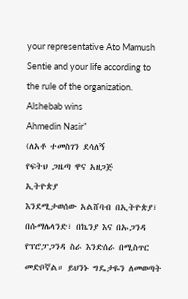your representative Ato Mamush Sentie and your life according to the rule of the organization.
Alshebab wins
Ahmedin Nasir”
(ለአቶ ተመስገን ደሳለኝ
የፍትህ ጋዜጣ ዋና አዘጋጅ
ኢትዮጵያ
እንደሚታወሰው አልሸባብ በኢትዮጵያ፣ በሱማሌላንድ፣ በኬንያ እና በኡጋንዳ የፕሮፓጋንዳ ስራ እንድሰራ በሚስጥር መድቦኛል። ይህንኑ ግዴታዬን ለመወጣት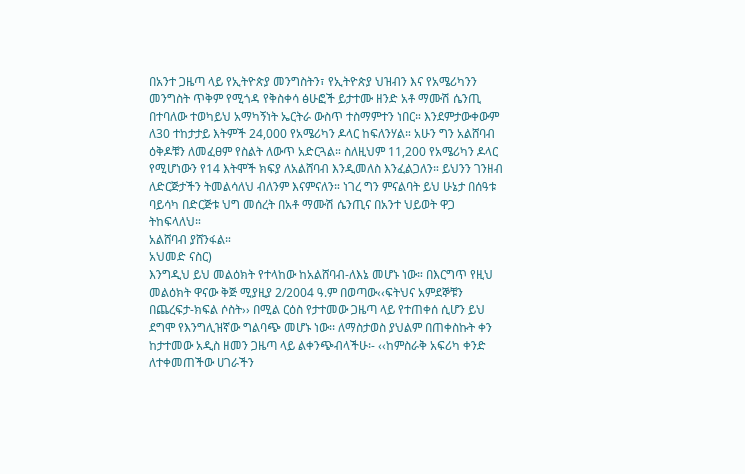በአንተ ጋዜጣ ላይ የኢትዮጵያ መንግስትን፣ የኢትዮጵያ ህዝብን እና የአሜሪካንን መንግስት ጥቅም የሚጎዳ የቅስቀሳ ፅሁፎች ይታተሙ ዘንድ አቶ ማሙሽ ሴንጢ በተባለው ተወካይህ አማካኝነት ኤርትራ ውስጥ ተስማምተን ነበር። እንደምታውቀውም ለ30 ተከታታይ እትምች 24,000 የአሜሪካን ዶላር ከፍለንሃል። አሁን ግን አልሸባብ ዕቅዶቹን ለመፈፀም የስልት ለውጥ አድርጓል። ስለዚህም 11,200 የአሜሪካን ዶላር የሚሆነውን የ14 እትሞች ክፍያ ለአልሸባብ እንዲመለስ እንፈልጋለን። ይህንን ገንዘብ ለድርጅታችን ትመልሳለህ ብለንም እናምናለን። ነገረ ግን ምናልባት ይህ ሁኔታ በሰዓቱ ባይሳካ በድርጅቱ ህግ መሰረት በአቶ ማሙሽ ሴንጢና በአንተ ህይወት ዋጋ ትከፍላለህ።
አልሸባብ ያሸንፋል።
አህመድ ናስር)
እንግዲህ ይህ መልዕክት የተላከው ከአልሸባብ-ለእኔ መሆኑ ነው። በእርግጥ የዚህ መልዕክት ዋናው ቅጅ ሚያዚያ 2/2004 ዓ.ም በወጣው‹‹ፍትህና አምደኞቹን በጨረፍታ-ክፍል ሶስት›› በሚል ርዕስ የታተመው ጋዜጣ ላይ የተጠቀሰ ሲሆን ይህ ደግሞ የእንግሊዝኛው ግልባጭ መሆኑ ነው፡፡ ለማስታወስ ያህልም በጠቀስኩት ቀን ከታተመው አዲስ ዘመን ጋዜጣ ላይ ልቀንጭብላችሁ፡- ‹‹ከምስራቅ አፍሪካ ቀንድ ለተቀመጠችው ሀገራችን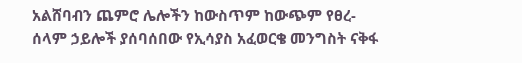አልሸባብን ጨምሮ ሌሎችን ከውስጥም ከውጭም የፀረ-ሰላም ኃይሎች ያሰባሰበው የኢሳያስ አፈወርቄ መንግስት ናቅፋ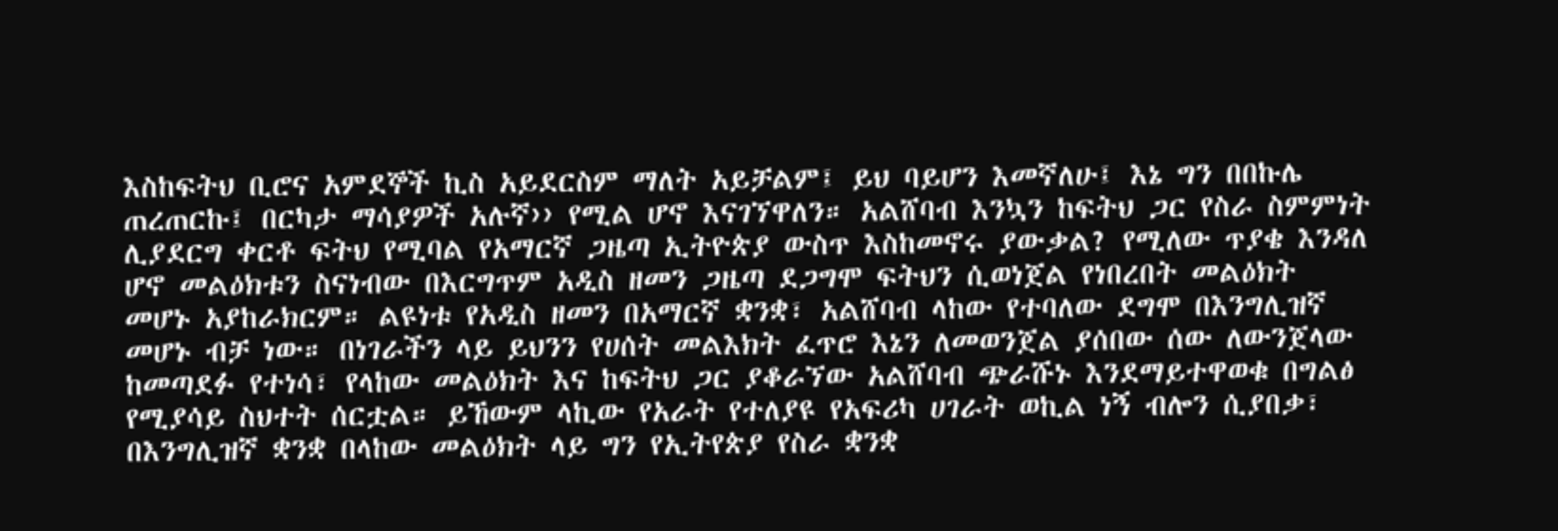እስከፍትህ ቢሮና አምደኞች ኪስ አይደርስም ማለት አይቻልም፤ ይህ ባይሆን እመኛለሁ፤ እኔ ግን በበኩሌ ጠረጠርኩ፤ በርካታ ማሳያዎች አሉኛ›› የሚል ሆኖ እናገኘዋለን። አልሸባብ እንኳን ከፍትህ ጋር የስራ ስምምነት ሊያደርግ ቀርቶ ፍትህ የሚባል የአማርኛ ጋዜጣ ኢትዮጵያ ውስጥ እስከመኖሩ ያውቃል? የሚለው ጥያቄ እንዳለ ሆኖ መልዕክቱን ስናነብው በእርግጥም አዲስ ዘመን ጋዜጣ ደጋግሞ ፍትህን ሲወነጀል የነበረበት መልዕክት መሆኑ አያከራክርም። ልዩነቱ የአዲስ ዘመን በአማርኛ ቋንቋ፣ አልሸባብ ላከው የተባለው ደግሞ በእንግሊዝኛ መሆኑ ብቻ ነው። በነገራችን ላይ ይህንን የሀሰት መልእክት ፈጥሮ እኔን ለመወንጀል ያሰበው ሰው ለውንጀላው ከመጣደፉ የተነሳ፣ የላከው መልዕክት እና ከፍትህ ጋር ያቆራኘው አልሸባብ ጭራሹኑ እንደማይተዋወቁ በግልፅ የሚያሳይ ስህተት ሰርቷል። ይኸውም ላኪው የአራት የተለያዩ የአፍሪካ ሀገራት ወኪል ነኝ ብሎን ሲያበቃ፣ በእንግሊዝኛ ቋንቋ በላከው መልዕክት ላይ ግን የኢትየጵያ የስራ ቋንቋ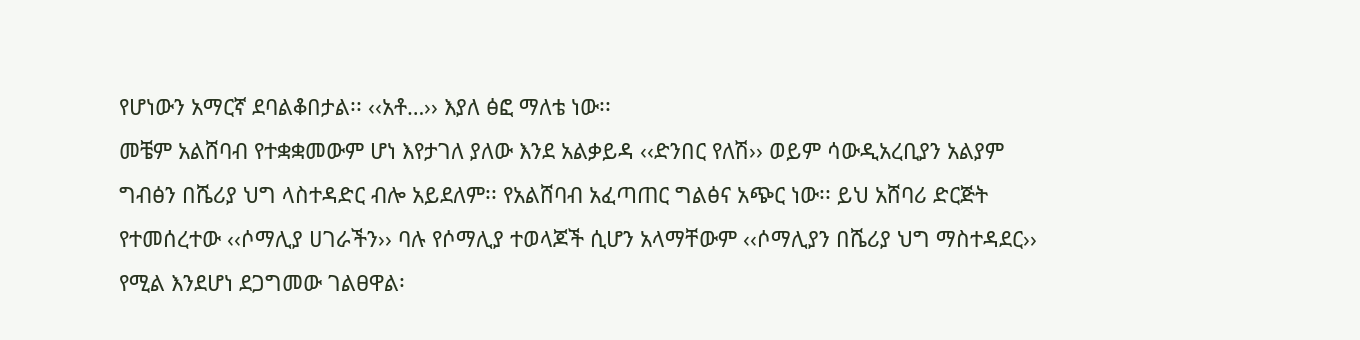የሆነውን አማርኛ ደባልቆበታል፡፡ ‹‹አቶ…›› እያለ ፅፎ ማለቴ ነው፡፡
መቼም አልሸባብ የተቋቋመውም ሆነ እየታገለ ያለው እንደ አልቃይዳ ‹‹ድንበር የለሽ›› ወይም ሳውዲአረቢያን አልያም ግብፅን በሼሪያ ህግ ላስተዳድር ብሎ አይደለም፡፡ የአልሸባብ አፈጣጠር ግልፅና አጭር ነው፡፡ ይህ አሸባሪ ድርጅት የተመሰረተው ‹‹ሶማሊያ ሀገራችን›› ባሉ የሶማሊያ ተወላጆች ሲሆን አላማቸውም ‹‹ሶማሊያን በሼሪያ ህግ ማስተዳደር›› የሚል እንደሆነ ደጋግመው ገልፀዋል፡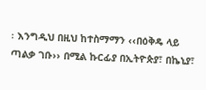፡ እንግዲህ በዚህ ከተስማማን ‹‹በዕቅዴ ላይ ጣልቃ ገቡ›› በሚል ኩርፊያ በኢትዮጵያ፣ በኬኒያ፣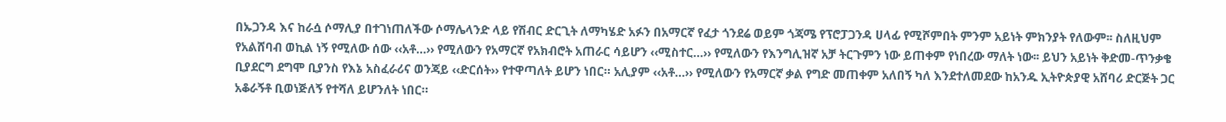በኡጋንዳ እና ከራሷ ሶማሊያ በተገነጠለችው ሶማሌላንድ ላይ የሽብር ድርጊት ለማካሄድ አፉን በአማርኛ የፈታ ጎንደሬ ወይም ጎጃሜ የፕሮፓጋንዳ ሀላፊ የሚሾምበት ምንም አይነት ምክንያት የለውም፡፡ ስለዚህም የአልሸባብ ወኪል ነኝ የሚለው ሰው ‹‹አቶ…›› የሚለውን የአማርኛ የአክብሮት አጠራር ሳይሆን ‹‹ሚስተር…›› የሚለውን የእንግሊዝኛ አቻ ትርጉምን ነው ይጠቀም የነበረው ማለት ነው፡፡ ይህን አይነት ቅድመ-ጥንቃቄ ቢያደርግ ደግሞ ቢያንስ የእኔ አስፈራሪና ወንጃይ ‹‹ድርሰት›› የተዋጣለት ይሆን ነበር። አሊያም ‹‹አቶ…›› የሚለውን የአማርኛ ቃል የግድ መጠቀም አለበኝ ካለ እንደተለመደው ከአንዱ ኢትዮጵያዊ አሸባሪ ድርጅት ጋር አቆራኝቶ ቢወነጅለኝ የተሻለ ይሆንለት ነበር።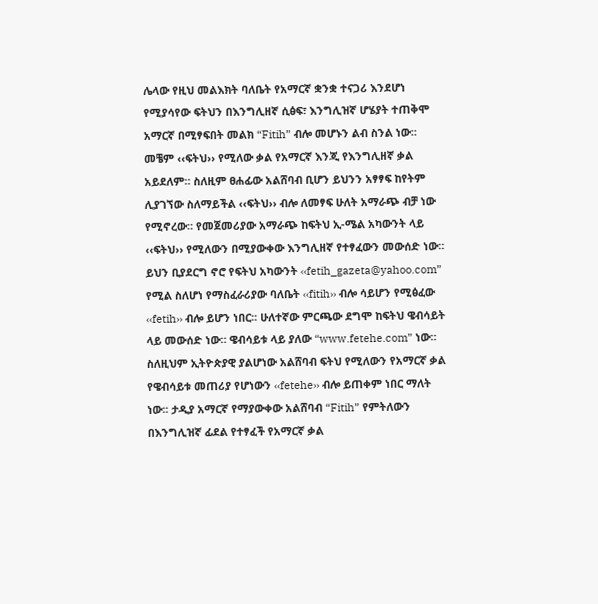ሌላው የዚህ መልእክት ባለቤት የአማርኛ ቋንቋ ተናጋሪ እንደሆነ የሚያሳየው ፍትህን በእንግሊዘኛ ሲፅፍ፣ እንግሊዝኛ ሆሄያት ተጠቅሞ አማርኛ በሚፃፍበት መልክ “Fitih” ብሎ መሆኑን ልብ ስንል ነው። መቼም ‹‹ፍትህ›› የሚለው ቃል የአማርኛ እንጂ የእንግሊዘኛ ቃል አይደለም። ስለዚም ፀሐፊው አልሸባብ ቢሆን ይህንን አፃፃፍ ከየትም ሊያገኘው ስለማይችል ‹‹ፍትህ›› ብሎ ለመፃፍ ሁለት አማራጭ ብቻ ነው የሚኖረው። የመጀመሪያው አማራጭ ከፍትህ ኢ-ሜል አካውንት ላይ ‹‹ፍትህ›› የሚለውን በሚያውቀው እንግሊዘኛ የተፃፈውን መውሰድ ነው። ይህን ቢያደርግ ኖሮ የፍትህ አካውንት ‹‹fetih_gazeta@yahoo.com” የሚል ስለሆነ የማስፈራሪያው ባለቤት ‹‹fitih›› ብሎ ሳይሆን የሚፅፈው ‹‹fetih›› ብሎ ይሆን ነበር፡፡ ሁለተኛው ምርጫው ደግሞ ከፍትህ ዌብሳይት ላይ መውሰድ ነው። ዌብሳይቱ ላይ ያለው “www.fetehe.com” ነው። ስለዚህም ኢትዮጵያዊ ያልሆነው አልሸባብ ፍትህ የሚለውን የአማርኛ ቃል የዌብሳይቱ መጠሪያ የሆነውን ‹‹fetehe›› ብሎ ይጠቀም ነበር ማለት ነው፡፡ ታዲያ አማርኛ የማያውቀው አልሸባብ “Fitih” የምትለውን በእንግሊዝኛ ፊደል የተፃፈች የአማርኛ ቃል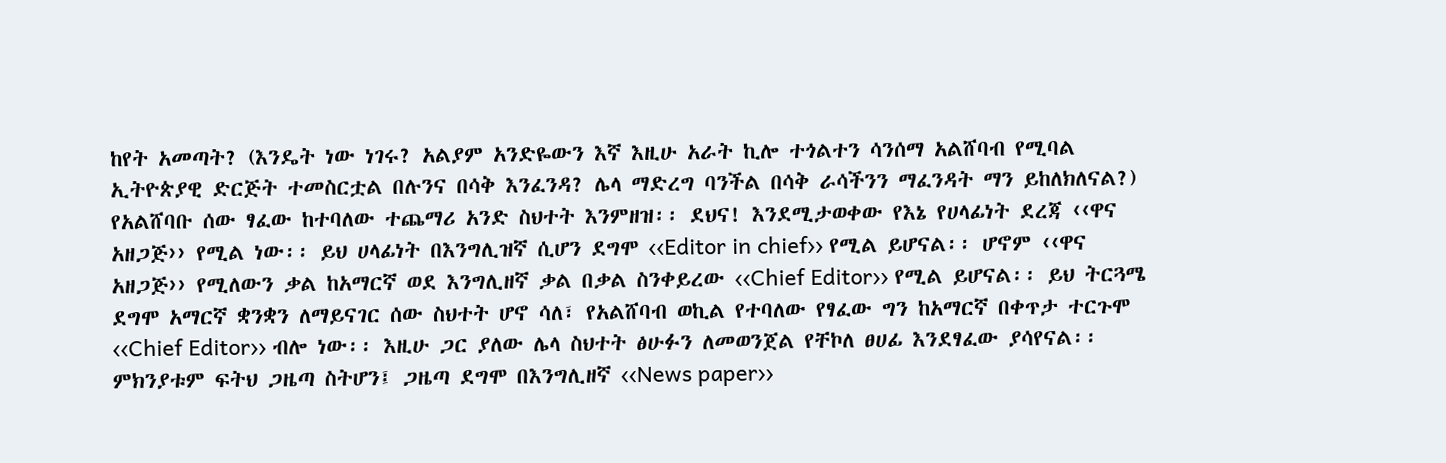ከየት አመጣት? (እንዴት ነው ነገሩ? አልያም አንድዬውን እኛ እዚሁ አራት ኪሎ ተጎልተን ሳንሰማ አልሸባብ የሚባል ኢትዮጵያዊ ድርጅት ተመስርቷል በሉንና በሳቅ እንፈንዳ? ሌላ ማድረግ ባንችል በሳቅ ራሳችንን ማፈንዳት ማን ይከለክለናል?)
የአልሸባቡ ሰው ፃፈው ከተባለው ተጨማሪ አንድ ስህተት እንምዘዝ፡፡ ደህና! እንደሚታወቀው የእኔ የሀላፊነት ደረጃ ‹‹ዋና አዘጋጅ›› የሚል ነው፡፡ ይህ ሀላፊነት በእንግሊዝኛ ሲሆን ደግሞ ‹‹Editor in chief›› የሚል ይሆናል፡፡ ሆኖም ‹‹ዋና አዘጋጅ›› የሚለውን ቃል ከአማርኛ ወደ እንግሊዘኛ ቃል በቃል ስንቀይረው ‹‹Chief Editor›› የሚል ይሆናል፡፡ ይህ ትርጓሜ ደግሞ አማርኛ ቋንቋን ለማይናገር ሰው ስህተት ሆኖ ሳለ፣ የአልሸባብ ወኪል የተባለው የፃፈው ግን ከአማርኛ በቀጥታ ተርጉሞ ‹‹Chief Editor›› ብሎ ነው፡፡ እዚሁ ጋር ያለው ሌላ ስህተት ፅሁፉን ለመወንጀል የቸኮለ ፀሀፊ እንደፃፈው ያሳየናል፡፡ ምክንያቱም ፍትህ ጋዜጣ ስትሆን፤ ጋዜጣ ደግሞ በእንግሊዘኛ ‹‹News paper››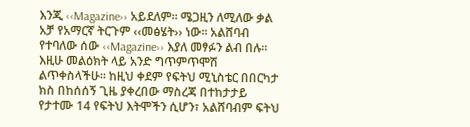እንጂ ‹‹Magazine›› አይደለም፡፡ ሜጋዚን ለሚለው ቃል አቻ የአማርኛ ትርጉም ‹‹መፅሄት›› ነው፡፡ አልሸባብ የተባለው ሰው ‹‹Magazine›› እያለ መፃፉን ልብ በሉ፡፡ እዚሁ መልዕክት ላይ አንድ ግጥምጥሞሽ ልጥቀስላችሁ፡፡ ከዚህ ቀደም የፍትህ ሚኒስቴር በበርካታ ክስ በከሰሰኝ ጊዜ ያቀረበው ማስረጃ በተከታታይ የታተሙ 14 የፍትህ እትሞችን ሲሆን፣ አልሸባብም ፍትህ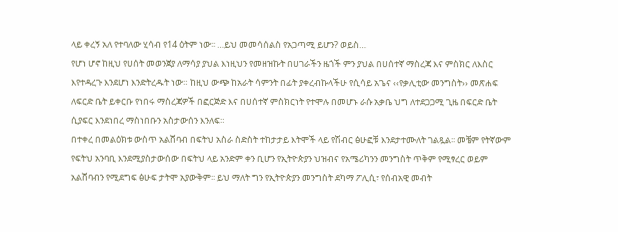ላይ ቀረኝ አለ የተባለው ሂሳብ የ14 ዕትም ነው፡፡ …ይህ መመሳሰልስ የአጋጣሚ ይሆን? ወይስ…
የሆነ ሆኖ ከዚህ የሀሰት መወንጀያ ለማሳያ ያህል እነዚህን የመዘዝኩት በሀገራችን ዜጎች ምን ያህል በሀሰተኛ ማስረጃ እና ምስክር ለእስር እየተዳረጉ እንደሆነ እንድትረዱት ነው። ከዚህ ውጭ ከአራት ሳምንት በፊት ያቀረብኩላችሁ የሲሳይ አጌና ‹‹የቃሊቲው መንግስት›› መጽሐፍ ለፍርድ ቤት ይቀርቡ የነበሩ ማስረጃዎች በፎርጅድ እና በሀሰተኛ ምስክርነት የተሞሉ በመሆኑ ራሱ አቃቤ ህግ ለተደጋጋሚ ጊዜ በፍርድ ቤት ሲያፍር እንደነበረ ማስነበቡን አስታውሰን እንለፍ።
በተቀረ በመልዕክቱ ውስጥ አልሸባብ በፍትህ አስራ ስድስት ተከታታይ እትሞች ላይ የሽብር ፅሁፎቹ እንደታተሙለት ገልጿል፡፡ መቼም የትኛውም የፍትህ አንባቢ እንደሚያስታውሰው በፍትህ ላይ አንድም ቀን ቢሆን የኢትዮጵያን ህዝብና የአሜሪካንን መንግስት ጥቅም የሚፃረር ወይም አልሸባብን የሚደግፍ ፅሁፍ ታትሞ አያውቅም፡፡ ይህ ማለት ግን የኢትዮጵያን መንግስት ደካማ ፖሊሲ፣ የሰብአዊ መብት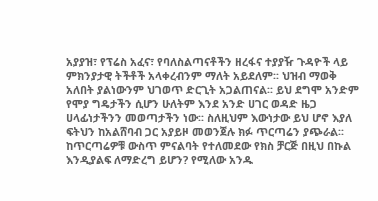አያያዝ፣ የፕሬስ አፈና፣ የባለስልጣናቶችን ዘረፋና ተያያዥ ጉዳዮች ላይ ምክንያታዊ ትችቶች አላቀረብንም ማለት አይደለም፡፡ ህዝብ ማወቅ አለበት ያልነውንም ህገወጥ ድርጊት አጋልጠናል፡፡ ይህ ደግሞ አንድም የሞያ ግዴታችን ሲሆን ሁለትም እንደ አንድ ሀገር ወዳድ ዜጋ ሀላፊነታችንን መወጣታችን ነው፡፡ ስለዚህም እውነታው ይህ ሆኖ እያለ ፍትህን ከአልሸባብ ጋር አያይዞ መወንጀሉ ክፉ ጥርጣሬን ያጭራል፡፡ ከጥርጣሬዎቹ ውስጥ ምናልባት የተለመደው የክስ ቻርጅ በዚህ በኩል እንዲያልፍ ለማድረግ ይሆን? የሚለው አንዱ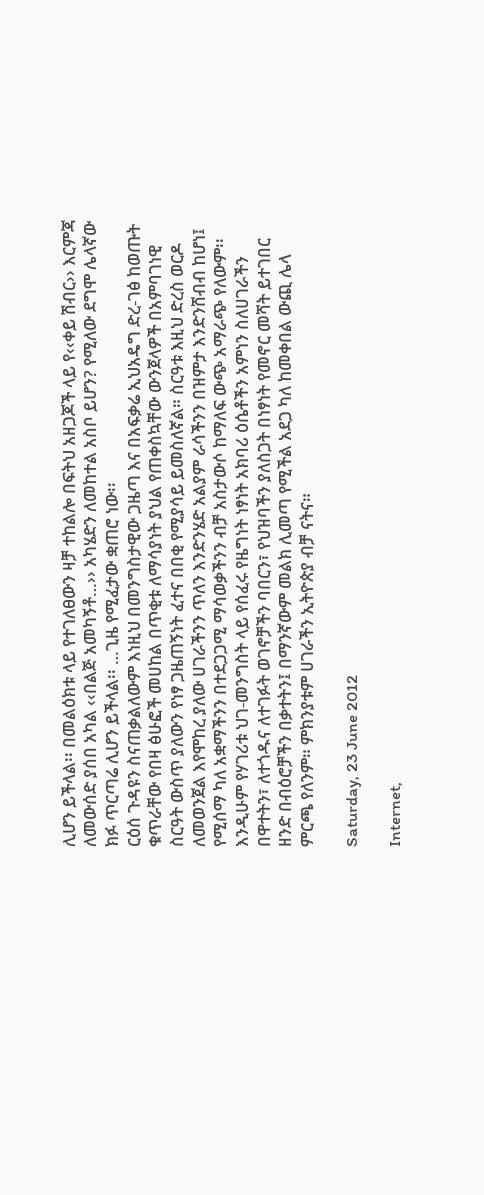ሊሆን ይችላል፡፡ በመልዕክቱ ላይ የተገለፀውን ዛቻ ተከልሎ በፍትህ አዘጋጆች ላይ የ‹‹ቀይ ሽብር›› እርምጃ ለመውሰድ ያሰበ አካል ‹‹በልጅ አመካኝቶ…›› አካሄድን ለመከተል አስቦ ይሆን? የሚለው ደግሞ ሌላኛው ክፉ ጥርጣሬ ሊሆን ይችላል፡፡ …ጊዜ የሚፈታው ቋጠሮ ነው፡፡
ርዕሰ ጉዳዩን ስናጠቃልለውም እነዚህ በመንግስታዊው ጋዜጣ እና በአፍቃሬ ኢህአዴግ ድረ-ገፅ ከወጡት ቁጥራቸው የበዛ ፅሁፎች መሀከል በጥቂቱ ለማሳያነት ያህል የጠቀስኳቸው ውንጀላዎች በአምባገነዊ ስርዓት ውስጥ ያለውን የነፃ ጋዜጠኝነት ፈተና በበቂ የሚያሳይ ይመስለኛል። ስርዓቱ እዚህ ድረስ ወርዶ ለመወንጀል እየሞከረ ያለው ሀገራችንን ጥለን እንድንሄድ አልያም ራሳችንን በዝምታ እንድንሸብብ ከሆነ፤ የሚሰማ ካለ አቋማችንን በተደጋጋሚ ማሳወቃችንን ብቻ አስታውሶ ከማለፍ ውጭ አማራጭ የለውም፡፡ እንዲሁም የሃገሪቱ ህገ-መንግስት ላይ የሰፈሩ የዜግነት ነፃነት አክባሪ ዕሴቶችን አምነን ስለሀገራችን በዋተትን፣ ለተጎዱና ለተገፉት ወገኖቻችን ባበርን፣ የህዝባችን ያለስጋት በነፃነት የመኖር መሻት ይተገበር ዘንድ በብዕሮቻችን በቃተትን፤ በማንኛውም መልክ ሊመጣ የሚችል አደጋ ካለ ከመቀበል ውጪ ሌላ ምርጫ የለንም። ምክንያቱም ሀገራችን ኢትዮጵያ ብቻ ናትና።

Saturday, 23 June 2012

Internet,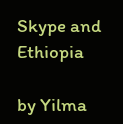Skype and Ethiopia

by Yilma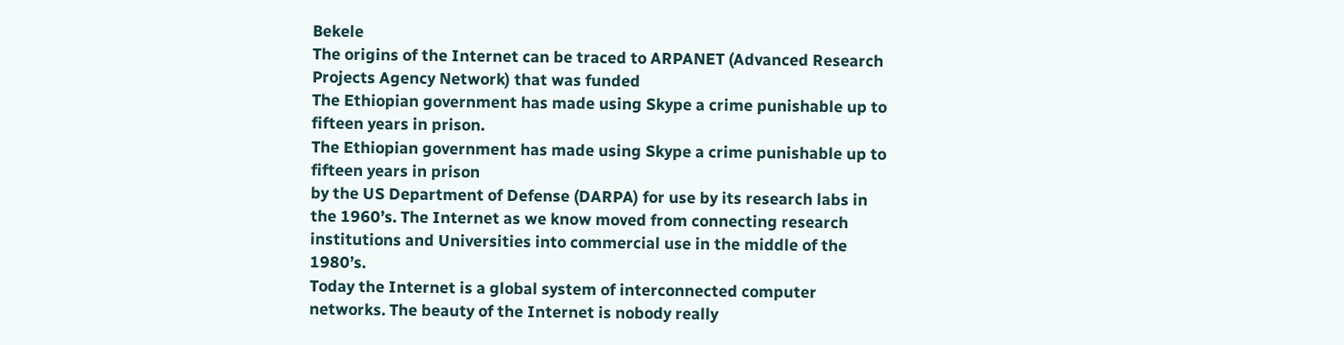Bekele
The origins of the Internet can be traced to ARPANET (Advanced Research Projects Agency Network) that was funded
The Ethiopian government has made using Skype a crime punishable up to fifteen years in prison.
The Ethiopian government has made using Skype a crime punishable up to fifteen years in prison
by the US Department of Defense (DARPA) for use by its research labs in the 1960’s. The Internet as we know moved from connecting research institutions and Universities into commercial use in the middle of the 1980’s.
Today the Internet is a global system of interconnected computer networks. The beauty of the Internet is nobody really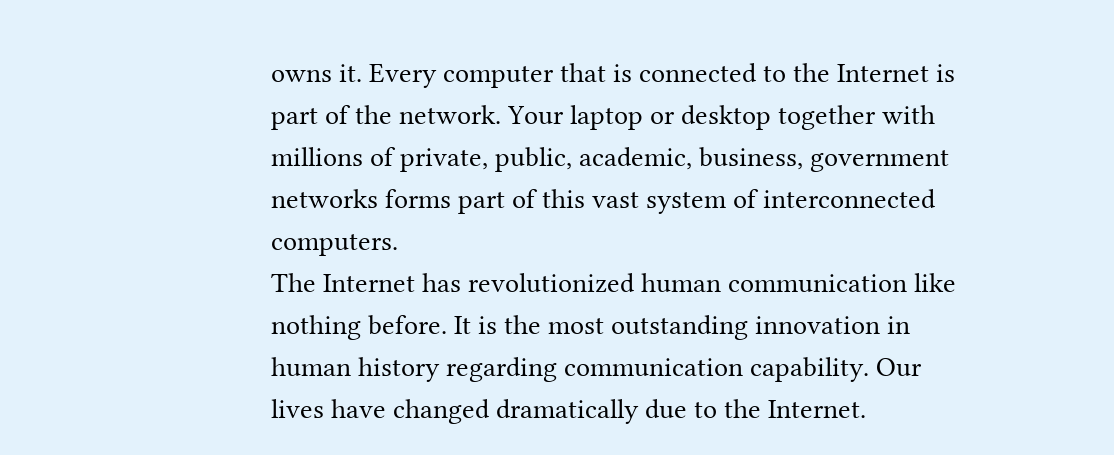owns it. Every computer that is connected to the Internet is part of the network. Your laptop or desktop together with millions of private, public, academic, business, government networks forms part of this vast system of interconnected computers.
The Internet has revolutionized human communication like nothing before. It is the most outstanding innovation in human history regarding communication capability. Our lives have changed dramatically due to the Internet.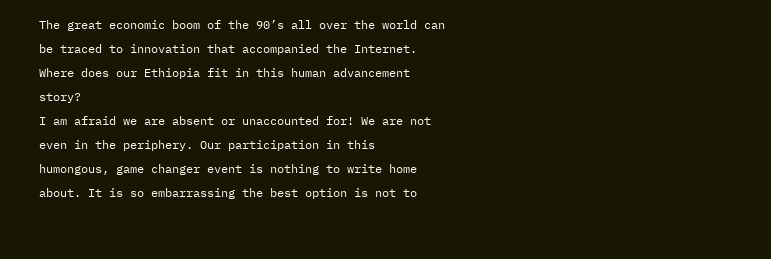The great economic boom of the 90’s all over the world can be traced to innovation that accompanied the Internet. Where does our Ethiopia fit in this human advancement story?
I am afraid we are absent or unaccounted for! We are not even in the periphery. Our participation in this humongous, game changer event is nothing to write home about. It is so embarrassing the best option is not to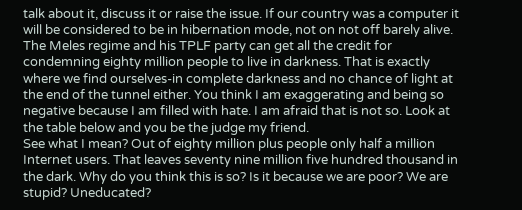talk about it, discuss it or raise the issue. If our country was a computer it will be considered to be in hibernation mode, not on not off barely alive. The Meles regime and his TPLF party can get all the credit for condemning eighty million people to live in darkness. That is exactly where we find ourselves-in complete darkness and no chance of light at the end of the tunnel either. You think I am exaggerating and being so negative because I am filled with hate. I am afraid that is not so. Look at the table below and you be the judge my friend.
See what I mean? Out of eighty million plus people only half a million Internet users. That leaves seventy nine million five hundred thousand in the dark. Why do you think this is so? Is it because we are poor? We are stupid? Uneducated?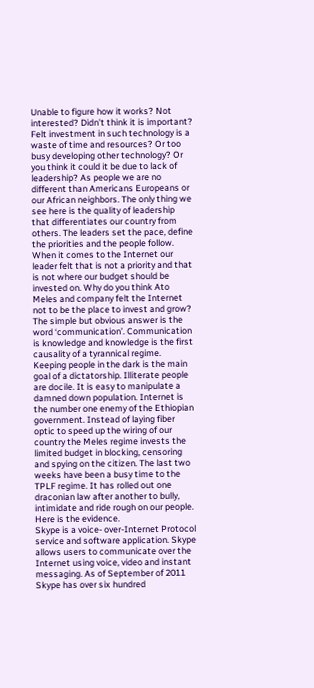Unable to figure how it works? Not interested? Didn’t think it is important? Felt investment in such technology is a waste of time and resources? Or too busy developing other technology? Or you think it could it be due to lack of leadership? As people we are no different than Americans Europeans or our African neighbors. The only thing we see here is the quality of leadership that differentiates our country from others. The leaders set the pace, define the priorities and the people follow.
When it comes to the Internet our leader felt that is not a priority and that is not where our budget should be invested on. Why do you think Ato Meles and company felt the Internet not to be the place to invest and grow? The simple but obvious answer is the word ‘communication’. Communication is knowledge and knowledge is the first causality of a tyrannical regime. Keeping people in the dark is the main goal of a dictatorship. Illiterate people are docile. It is easy to manipulate a damned down population. Internet is the number one enemy of the Ethiopian government. Instead of laying fiber optic to speed up the wiring of our country the Meles regime invests the limited budget in blocking, censoring and spying on the citizen. The last two weeks have been a busy time to the TPLF regime. It has rolled out one draconian law after another to bully, intimidate and ride rough on our people. Here is the evidence.
Skype is a voice- over-Internet Protocol service and software application. Skype allows users to communicate over the Internet using voice, video and instant messaging. As of September of 2011 Skype has over six hundred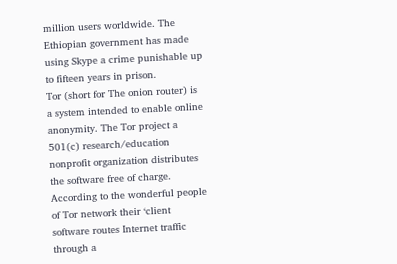million users worldwide. The Ethiopian government has made using Skype a crime punishable up to fifteen years in prison.
Tor (short for The onion router) is a system intended to enable online anonymity. The Tor project a 501(c) research/education nonprofit organization distributes the software free of charge. According to the wonderful people of Tor network their ‘client software routes Internet traffic through a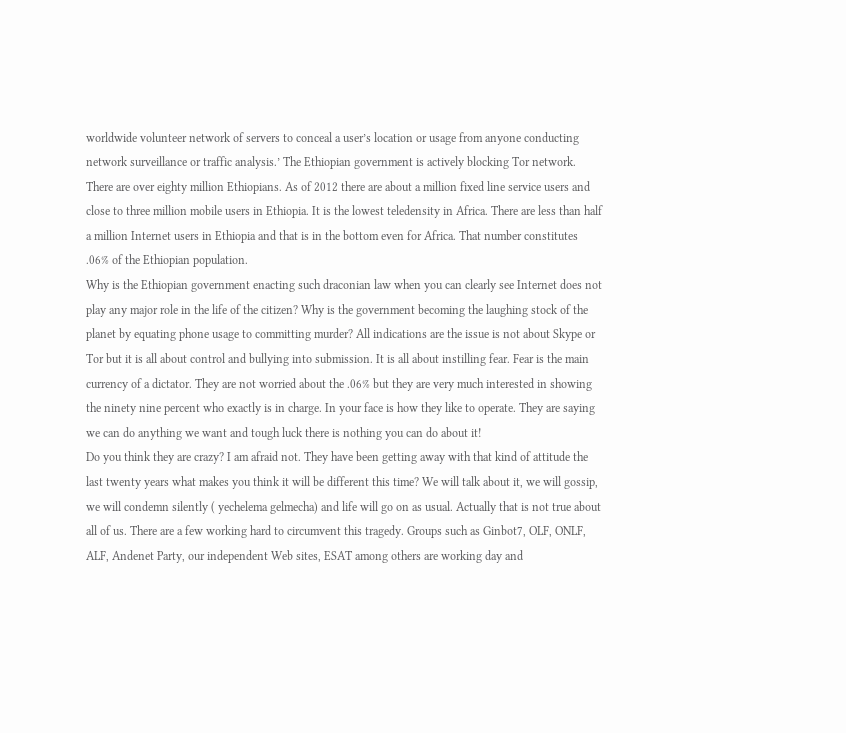worldwide volunteer network of servers to conceal a user’s location or usage from anyone conducting network surveillance or traffic analysis.’ The Ethiopian government is actively blocking Tor network.
There are over eighty million Ethiopians. As of 2012 there are about a million fixed line service users and close to three million mobile users in Ethiopia. It is the lowest teledensity in Africa. There are less than half a million Internet users in Ethiopia and that is in the bottom even for Africa. That number constitutes .06% of the Ethiopian population.
Why is the Ethiopian government enacting such draconian law when you can clearly see Internet does not play any major role in the life of the citizen? Why is the government becoming the laughing stock of the planet by equating phone usage to committing murder? All indications are the issue is not about Skype or Tor but it is all about control and bullying into submission. It is all about instilling fear. Fear is the main currency of a dictator. They are not worried about the .06% but they are very much interested in showing the ninety nine percent who exactly is in charge. In your face is how they like to operate. They are saying we can do anything we want and tough luck there is nothing you can do about it!
Do you think they are crazy? I am afraid not. They have been getting away with that kind of attitude the last twenty years what makes you think it will be different this time? We will talk about it, we will gossip, we will condemn silently ( yechelema gelmecha) and life will go on as usual. Actually that is not true about all of us. There are a few working hard to circumvent this tragedy. Groups such as Ginbot7, OLF, ONLF, ALF, Andenet Party, our independent Web sites, ESAT among others are working day and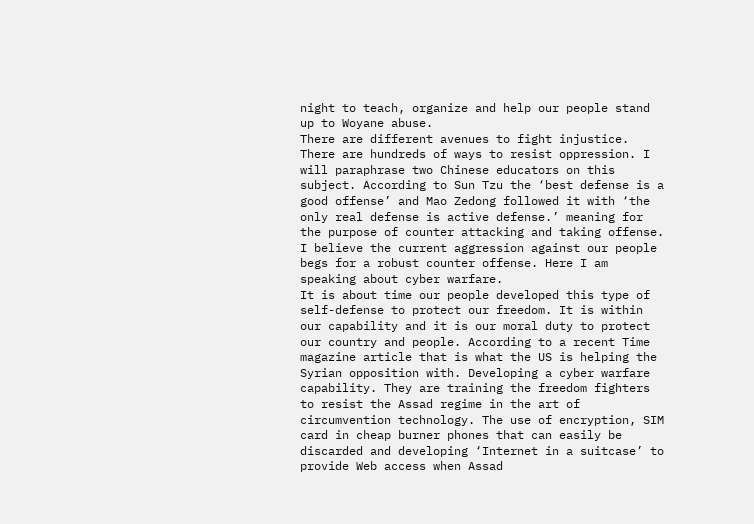night to teach, organize and help our people stand up to Woyane abuse.
There are different avenues to fight injustice. There are hundreds of ways to resist oppression. I will paraphrase two Chinese educators on this subject. According to Sun Tzu the ‘best defense is a good offense’ and Mao Zedong followed it with ‘the only real defense is active defense.’ meaning for the purpose of counter attacking and taking offense. I believe the current aggression against our people begs for a robust counter offense. Here I am speaking about cyber warfare.
It is about time our people developed this type of self-defense to protect our freedom. It is within our capability and it is our moral duty to protect our country and people. According to a recent Time magazine article that is what the US is helping the Syrian opposition with. Developing a cyber warfare capability. They are training the freedom fighters to resist the Assad regime in the art of circumvention technology. The use of encryption, SIM card in cheap burner phones that can easily be discarded and developing ‘Internet in a suitcase’ to provide Web access when Assad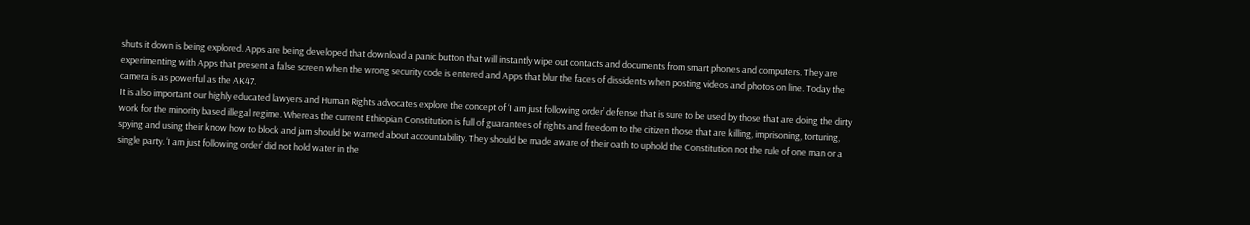shuts it down is being explored. Apps are being developed that download a panic button that will instantly wipe out contacts and documents from smart phones and computers. They are experimenting with Apps that present a false screen when the wrong security code is entered and Apps that blur the faces of dissidents when posting videos and photos on line. Today the camera is as powerful as the AK47.
It is also important our highly educated lawyers and Human Rights advocates explore the concept of ‘I am just following order’ defense that is sure to be used by those that are doing the dirty work for the minority based illegal regime. Whereas the current Ethiopian Constitution is full of guarantees of rights and freedom to the citizen those that are killing, imprisoning, torturing, spying and using their know how to block and jam should be warned about accountability. They should be made aware of their oath to uphold the Constitution not the rule of one man or a single party. ‘I am just following order’ did not hold water in the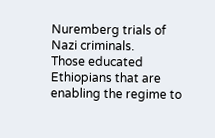Nuremberg trials of Nazi criminals.
Those educated Ethiopians that are enabling the regime to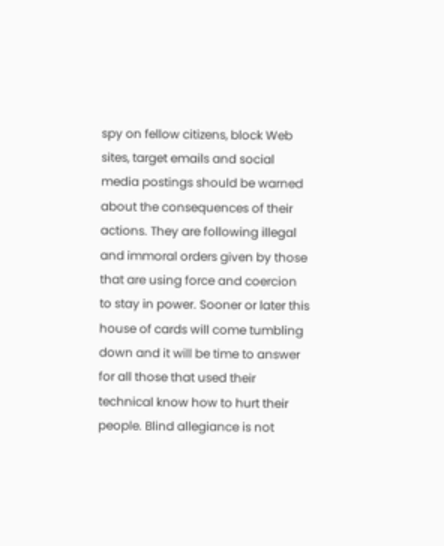spy on fellow citizens, block Web sites, target emails and social media postings should be warned about the consequences of their actions. They are following illegal and immoral orders given by those that are using force and coercion to stay in power. Sooner or later this house of cards will come tumbling down and it will be time to answer for all those that used their technical know how to hurt their people. Blind allegiance is not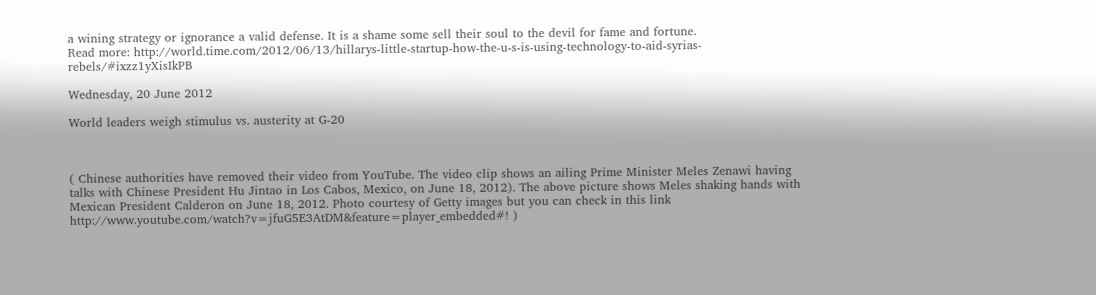a wining strategy or ignorance a valid defense. It is a shame some sell their soul to the devil for fame and fortune.
Read more: http://world.time.com/2012/06/13/hillarys-little-startup-how-the-u-s-is-using-technology-to-aid-syrias-rebels/#ixzz1yXisIkPB

Wednesday, 20 June 2012

World leaders weigh stimulus vs. austerity at G-20



( Chinese authorities have removed their video from YouTube. The video clip shows an ailing Prime Minister Meles Zenawi having talks with Chinese President Hu Jintao in Los Cabos, Mexico, on June 18, 2012). The above picture shows Meles shaking hands with Mexican President Calderon on June 18, 2012. Photo courtesy of Getty images but you can check in this link http://www.youtube.com/watch?v=jfuG5E3AtDM&feature=player_embedded#! )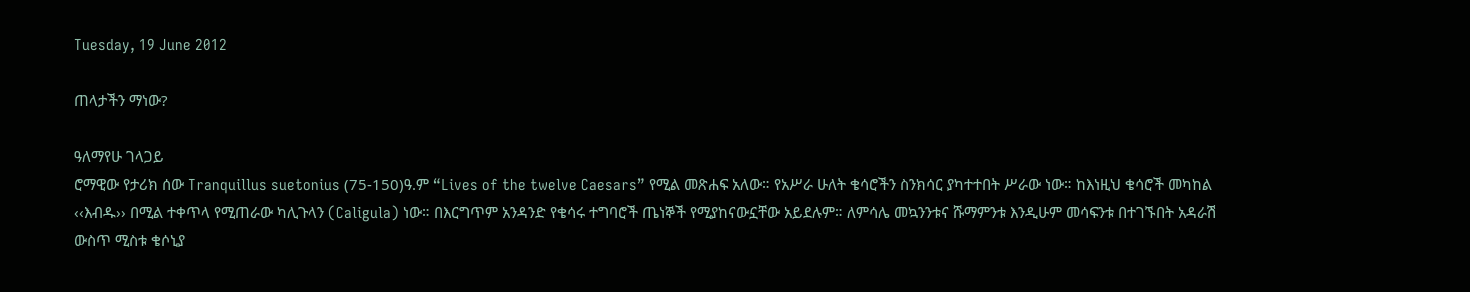Tuesday, 19 June 2012

ጠላታችን ማነው?

ዓለማየሁ ገላጋይ
ሮማዊው የታሪክ ሰው Tranquillus suetonius (75-150)ዓ.ም “Lives of the twelve Caesars” የሚል መጽሐፍ አለው። የአሥራ ሁለት ቄሳሮችን ስንክሳር ያካተተበት ሥራው ነው። ከእነዚህ ቄሳሮች መካከል ‹‹እብዱ›› በሚል ተቀጥላ የሚጠራው ካሊጉላን (Caligula) ነው። በእርግጥም አንዳንድ የቄሳሩ ተግባሮች ጤነኞች የሚያከናውኗቸው አይደሉም። ለምሳሌ መኳንንቱና ሹማምንቱ እንዲሁም መሳፍንቱ በተገኙበት አዳራሽ ውስጥ ሚስቱ ቄሶኒያ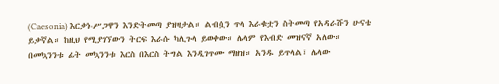(Caesonia) እርቃነ-ሥጋዋን እንድትመጣ ያዝዛታል። ልብሷን ጥላ እራቁቷን ስትመጣ የአዳራሹን ሁናቴ ይቃኛል። ከዚህ የሚያገኘውን ትርፍ እራሱ ካሊጉላ ይወቀው። ሌላም የእብድ መዝናኛ አለው። በመኳንንቱ ፊት መኳንንቱ እርስ በእርስ ትግል እንዲገጥሙ ማዘዝ። አንዱ ይጥላል፣ ሌላው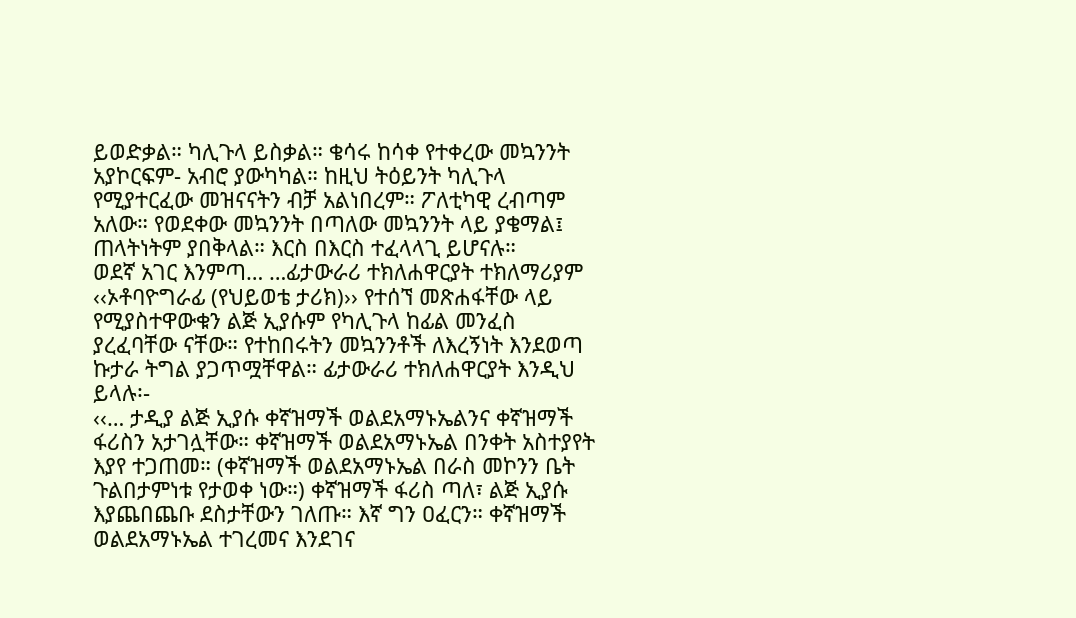ይወድቃል። ካሊጉላ ይስቃል። ቄሳሩ ከሳቀ የተቀረው መኳንንት አያኮርፍም- አብሮ ያውካካል። ከዚህ ትዕይንት ካሊጉላ የሚያተርፈው መዝናናትን ብቻ አልነበረም። ፖለቲካዊ ረብጣም አለው። የወደቀው መኳንንት በጣለው መኳንንት ላይ ያቄማል፤ ጠላትነትም ያበቅላል። እርስ በእርስ ተፈላላጊ ይሆናሉ።
ወደኛ አገር እንምጣ… …ፊታውራሪ ተክለሐዋርያት ተክለማሪያም ‹‹ኦቶባዮግራፊ (የህይወቴ ታሪክ)›› የተሰኘ መጽሐፋቸው ላይ የሚያስተዋውቁን ልጅ ኢያሱም የካሊጉላ ከፊል መንፈስ ያረፈባቸው ናቸው። የተከበሩትን መኳንንቶች ለእረኝነት እንደወጣ ኩታራ ትግል ያጋጥሟቸዋል። ፊታውራሪ ተክለሐዋርያት እንዲህ ይላሉ፡-
‹‹… ታዲያ ልጅ ኢያሱ ቀኛዝማች ወልደአማኑኤልንና ቀኛዝማች ፋሪስን አታገሏቸው። ቀኛዝማች ወልደአማኑኤል በንቀት አስተያየት እያየ ተጋጠመ። (ቀኛዝማች ወልደአማኑኤል በራስ መኮንን ቤት ጉልበታምነቱ የታወቀ ነው።) ቀኛዝማች ፋሪስ ጣለ፣ ልጅ ኢያሱ እያጨበጨቡ ደስታቸውን ገለጡ። እኛ ግን ዐፈርን። ቀኛዝማች ወልደአማኑኤል ተገረመና እንደገና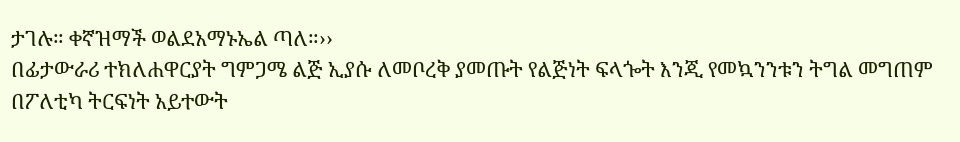ታገሉ። ቀኛዝማች ወልደአማኑኤል ጣለ።››
በፊታውራሪ ተክለሐዋርያት ግምጋሜ ልጅ ኢያሱ ለመቦረቅ ያመጡት የልጅነት ፍላጐት እንጂ የመኳንንቱን ትግል መግጠም በፖለቲካ ትርፍነት አይተውት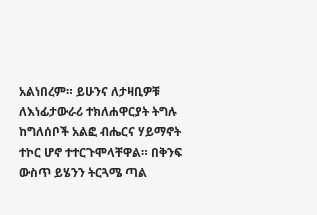አልነበረም። ይሁንና ለታዛቢዎቹ ለእነፊታውራሪ ተክለሐዋርያት ትግሉ ከግለሰቦች አልፎ ብሔርና ሃይማኖት ተኮር ሆኖ ተተርጉሞላቸዋል። በቅንፍ ውስጥ ይሄንን ትርጓሜ ጣል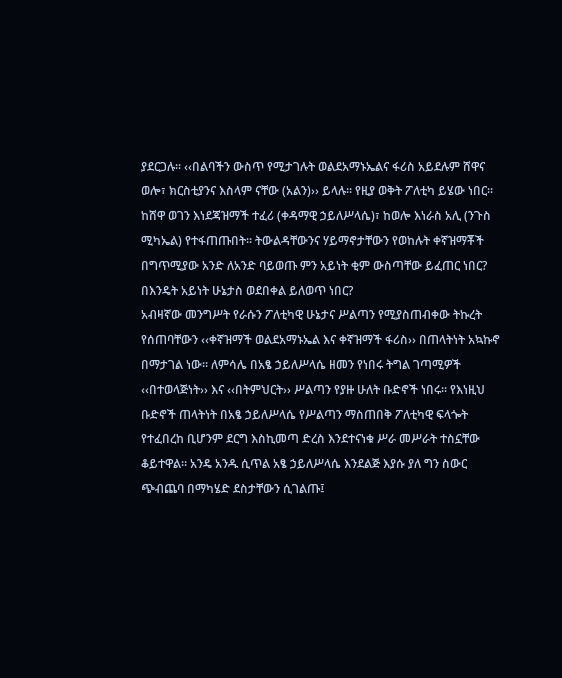ያደርጋሉ። ‹‹በልባችን ውስጥ የሚታገሉት ወልደአማኑኤልና ፋሪስ አይደሉም ሸዋና ወሎ፣ ክርስቲያንና እስላም ናቸው (አልን)›› ይላሉ። የዚያ ወቅት ፖለቲካ ይሄው ነበር። ከሸዋ ወገን እነደጃዝማች ተፈሪ (ቀዳማዊ ኃይለሥላሴ)፣ ከወሎ እነራስ አሊ (ንጉስ ሚካኤል) የተፋጠጡበት። ትውልዳቸውንና ሃይማኖታቸውን የወከሉት ቀኛዝማቾች በግጥሚያው አንድ ለአንድ ባይወጡ ምን አይነት ቂም ውስጣቸው ይፈጠር ነበር? በእንዴት አይነት ሁኔታስ ወደበቀል ይለወጥ ነበር?
አብዛኛው መንግሥት የራሱን ፖለቲካዊ ሁኔታና ሥልጣን የሚያስጠብቀው ትኩረት የሰጠባቸውን ‹‹ቀኛዝማች ወልደአማኑኤል እና ቀኛዝማች ፋሪስ›› በጠላትነት አኳኩኖ በማታገል ነው። ለምሳሌ በአፄ ኃይለሥላሴ ዘመን የነበሩ ትግል ገጣሚዎች ‹‹በተወላጅነት›› እና ‹‹በትምህርት›› ሥልጣን የያዙ ሁለት ቡድኖች ነበሩ። የእነዚህ ቡድኖች ጠላትነት በአፄ ኃይለሥላሴ የሥልጣን ማስጠበቅ ፖለቲካዊ ፍላጐት የተፈበረከ ቢሆንም ደርግ እስኪመጣ ድረስ እንደተናነቁ ሥራ መሥራት ተስኗቸው ቆይተዋል። አንዴ አንዱ ሲጥል አፄ ኃይለሥላሴ እንደልጅ እያሱ ያለ ግን ስውር ጭብጨባ በማካሄድ ደስታቸውን ሲገልጡ፤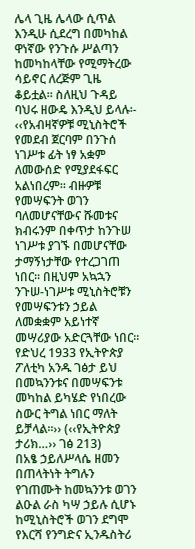ሌላ ጊዜ ሌላው ሲጥል እንዲሁ ሲደረግ በመካከል ዋነኛው የንጉሱ ሥልጣን ከመካከላቸው የሚማትረው ሳይኖር ለረጅም ጊዜ ቆይቷል። ስለዚህ ጉዳይ ባህሩ ዘውዴ እንዲህ ይላሉ፡-
‹‹የአብዛኛዎቹ ሚኒስትሮች የመደብ ጀርባም በንጉሰ ነገሥቱ ፊት ነፃ አቋም ለመውሰድ የሚያደፋፍር አልነበረም። ብዙዎቹ የመሣፍንት ወገን ባለመሆናቸውና ሹመቱና ክብሩንም በቀጥታ ከንጉሠ ነገሥቱ ያገኙ በመሆናቸው ታማኝነታቸው የተረጋገጠ ነበር። በዚህም አኳኋን ንጉሠ-ነገሥቱ ሚኒስትሮቹን የመሣፍንቱን ኃይል ለመቋቋም አይነተኛ መሣሪያው አድርጓቸው ነበር። የድህረ 1933 የኢትዮጵያ ፖለቲካ አንዱ ገፅታ ይህ በመኳንንቱና በመሣፍንቱ መካከል ይካሄድ የነበረው ስውር ትግል ነበር ማለት ይቻላል።›› (‹‹የኢትዮጵያ ታሪክ…›› ገፅ 213)
በአፄ ኃይለሥላሴ ዘመን በጠላትነት ትግሉን የገጠሙት ከመኳንንቱ ወገን ልዑል ራስ ካሣ ኃይሉ ሲሆኑ ከሚኒስትሮች ወገን ደግሞ የእርሻ የንግድና ኢንዱስትሪ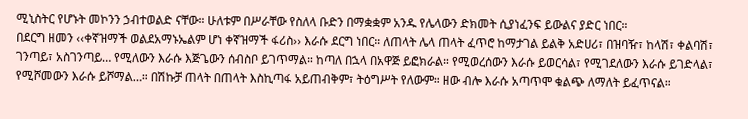ሚኒስትር የሆኑት መኮንን ኃብተወልድ ናቸው። ሁለቱም በሥራቸው የስለላ ቡድን በማቋቋም አንዱ የሌላውን ድክመት ሲያነፈንፍ ይውልና ያድር ነበር።
በደርግ ዘመን ‹‹ቀኛዝማች ወልደአማኑኤልም ሆነ ቀኛዝማች ፋሪስ›› እራሱ ደርግ ነበር። ለጠላት ሌላ ጠላት ፈጥሮ ከማታገል ይልቅ አድሀሪ፣ በዝባዥ፣ ከላሽ፣ ቀልባሽ፣ ገንጣይ፣ አስገንጣይ… የሚለውን እራሱ እጅጌውን ሰብስቦ ይገጥማል። ከጣለ በኋላ በአዋጅ ይፎክራል። የሚወረሰውን እራሱ ይወርሳል፣ የሚገደለውን እራሱ ይገድላል፣ የሚሾመውን እራሱ ይሾማል…። በሽኩቻ ጠላት በጠላት እስኪጣፋ አይጠብቅም፣ ትዕግሥት የለውም። ዘው ብሎ እራሱ አጣጥሞ ቁልጭ ለማለት ይፈጥናል።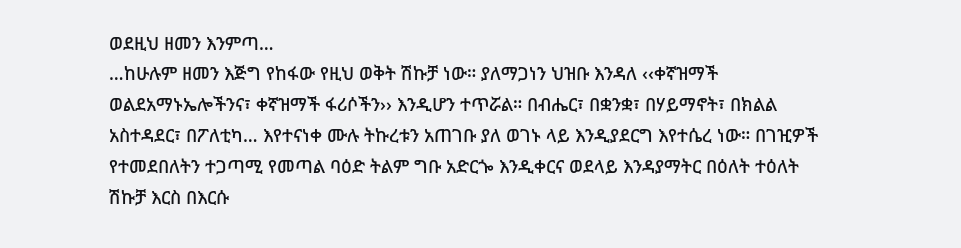ወደዚህ ዘመን እንምጣ…
…ከሁሉም ዘመን እጅግ የከፋው የዚህ ወቅት ሽኩቻ ነው። ያለማጋነን ህዝቡ እንዳለ ‹‹ቀኛዝማች ወልደአማኑኤሎችንና፣ ቀኛዝማች ፋሪሶችን›› እንዲሆን ተጥሯል። በብሔር፣ በቋንቋ፣ በሃይማኖት፣ በክልል አስተዳደር፣ በፖለቲካ… እየተናነቀ ሙሉ ትኩረቱን አጠገቡ ያለ ወገኑ ላይ እንዲያደርግ እየተሴረ ነው። በገዢዎች የተመደበለትን ተጋጣሚ የመጣል ባዕድ ትልም ግቡ አድርጐ እንዲቀርና ወደላይ እንዳያማትር በዕለት ተዕለት ሽኩቻ እርስ በእርሱ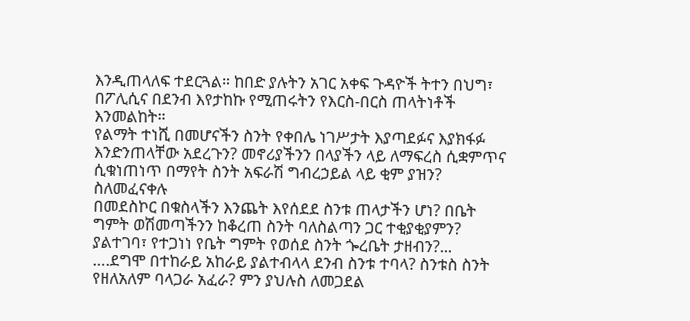እንዲጠላለፍ ተደርጓል። ከበድ ያሉትን አገር አቀፍ ጉዳዮች ትተን በህግ፣ በፖሊሲና በደንብ እየታከኩ የሚጠሩትን የእርስ-በርስ ጠላትነቶች እንመልከት።
የልማት ተነሺ በመሆናችን ስንት የቀበሌ ነገሥታት እያጣደፉና እያክፋፉ እንድንጠላቸው አደረጉን? መኖሪያችንን በላያችን ላይ ለማፍረስ ሲቋምጥና ሲቁነጠነጥ በማየት ስንት አፍራሽ ግብረኃይል ላይ ቂም ያዝን? ስለመፈናቀሉ
በመደስኮር በቁስላችን እንጨት እየሰደደ ስንቱ ጠላታችን ሆነ? በቤት ግምት ወሽመጣችንን ከቆረጠ ስንት ባለስልጣን ጋር ተቂያቂያምን? ያልተገባ፣ የተጋነነ የቤት ግምት የወሰደ ስንት ጐረቤት ታዘብን?...
….ደግሞ በተከራይ አከራይ ያልተብላላ ደንብ ስንቱ ተባላ? ስንቱስ ስንት የዘለአለም ባላጋራ አፈራ? ምን ያህሉስ ለመጋደል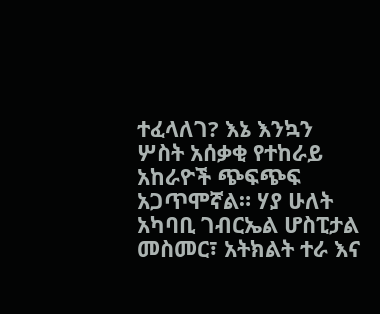ተፈላለገ? እኔ እንኳን ሦስት አሰቃቂ የተከራይ አከራዮች ጭፍጭፍ አጋጥሞኛል። ሃያ ሁለት አካባቢ ገብርኤል ሆስፒታል መስመር፣ አትክልት ተራ እና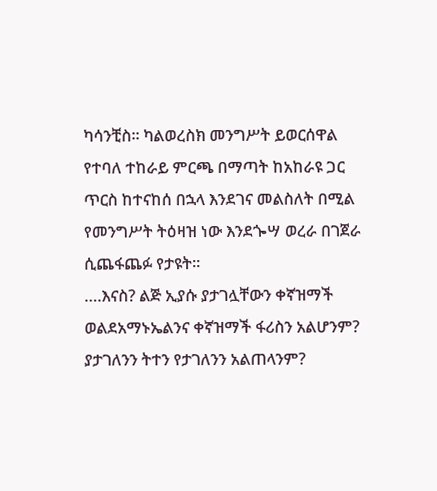ካሳንቺስ። ካልወረስክ መንግሥት ይወርሰዋል የተባለ ተከራይ ምርጫ በማጣት ከአከራዩ ጋር ጥርስ ከተናከሰ በኋላ እንደገና መልስለት በሚል የመንግሥት ትዕዛዝ ነው እንደጐሣ ወረራ በገጀራ ሲጨፋጨፉ የታዩት።
….እናስ? ልጅ ኢያሱ ያታገሏቸውን ቀኛዝማች ወልደአማኑኤልንና ቀኛዝማች ፋሪስን አልሆንም? ያታገለንን ትተን የታገለንን አልጠላንም?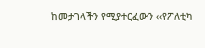ከመታገላችን የሚያተርፈውን ‹‹የፖለቲካ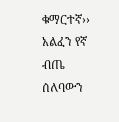ቁማርተኛ›› አልፈን የኛ ብጤ ሰለባውን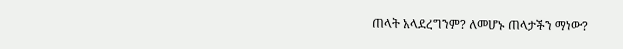ጠላት አላደረግንም? ለመሆኑ ጠላታችን ማነው?